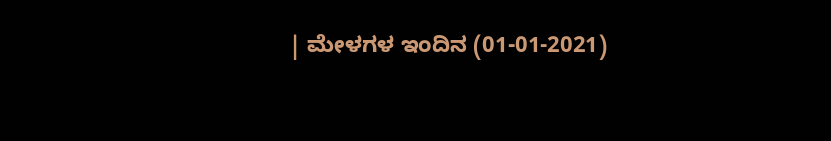| ಮೇಳಗಳ ಇಂದಿನ (01-01-2021)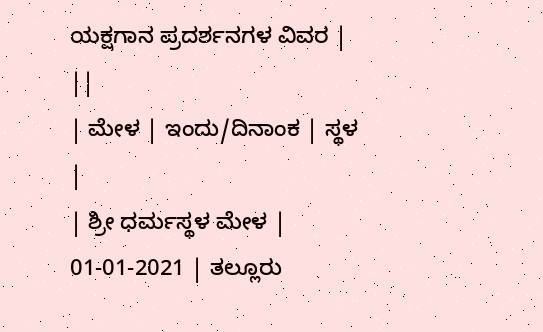ಯಕ್ಷಗಾನ ಪ್ರದರ್ಶನಗಳ ವಿವರ | ||
| ಮೇಳ | ಇಂದು/ದಿನಾಂಕ | ಸ್ಥಳ |
| ಶ್ರೀ ಧರ್ಮಸ್ಥಳ ಮೇಳ | 01-01-2021 | ತಲ್ಲೂರು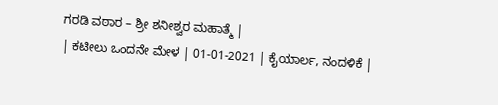ಗರಡಿ ವಠಾರ – ಶ್ರೀ ಶನೀಶ್ವರ ಮಹಾತ್ಮೆ |
| ಕಟೀಲು ಒಂದನೇ ಮೇಳ | 01-01-2021 | ಕೈಯಾರ್ಲ, ನಂದಳಿಕೆ |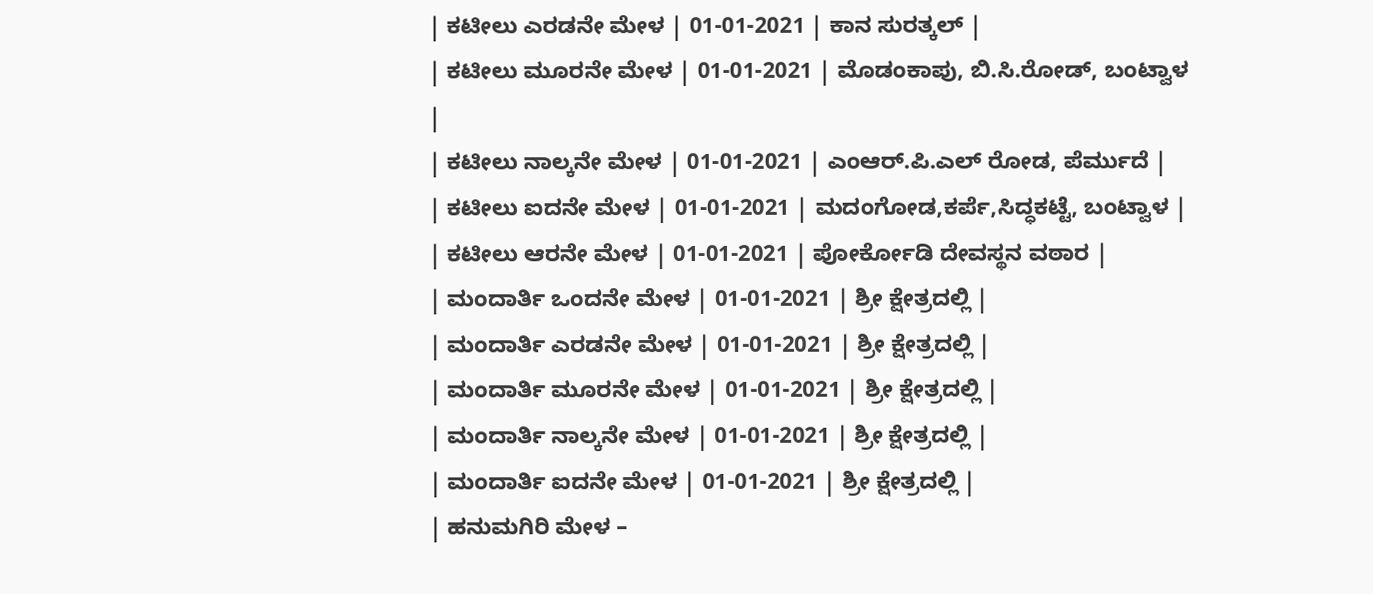| ಕಟೀಲು ಎರಡನೇ ಮೇಳ | 01-01-2021 | ಕಾನ ಸುರತ್ಕಲ್ |
| ಕಟೀಲು ಮೂರನೇ ಮೇಳ | 01-01-2021 | ಮೊಡಂಕಾಪು, ಬಿ.ಸಿ.ರೋಡ್, ಬಂಟ್ವಾಳ |
| ಕಟೀಲು ನಾಲ್ಕನೇ ಮೇಳ | 01-01-2021 | ಎಂಆರ್.ಪಿ.ಎಲ್ ರೋಡ, ಪೆರ್ಮುದೆ |
| ಕಟೀಲು ಐದನೇ ಮೇಳ | 01-01-2021 | ಮದಂಗೋಡ,ಕರ್ಪೆ,ಸಿದ್ಧಕಟ್ಟೆ, ಬಂಟ್ವಾಳ |
| ಕಟೀಲು ಆರನೇ ಮೇಳ | 01-01-2021 | ಪೋರ್ಕೋಡಿ ದೇವಸ್ಥನ ವಠಾರ |
| ಮಂದಾರ್ತಿ ಒಂದನೇ ಮೇಳ | 01-01-2021 | ಶ್ರೀ ಕ್ಷೇತ್ರದಲ್ಲಿ |
| ಮಂದಾರ್ತಿ ಎರಡನೇ ಮೇಳ | 01-01-2021 | ಶ್ರೀ ಕ್ಷೇತ್ರದಲ್ಲಿ |
| ಮಂದಾರ್ತಿ ಮೂರನೇ ಮೇಳ | 01-01-2021 | ಶ್ರೀ ಕ್ಷೇತ್ರದಲ್ಲಿ |
| ಮಂದಾರ್ತಿ ನಾಲ್ಕನೇ ಮೇಳ | 01-01-2021 | ಶ್ರೀ ಕ್ಷೇತ್ರದಲ್ಲಿ |
| ಮಂದಾರ್ತಿ ಐದನೇ ಮೇಳ | 01-01-2021 | ಶ್ರೀ ಕ್ಷೇತ್ರದಲ್ಲಿ |
| ಹನುಮಗಿರಿ ಮೇಳ –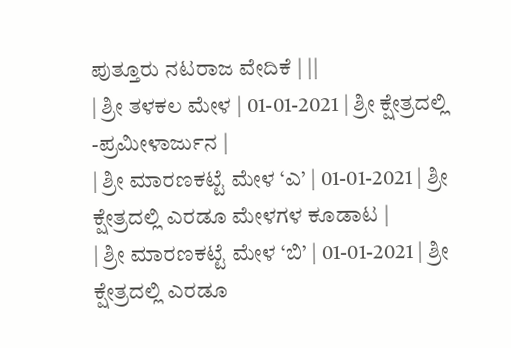ಪುತ್ತೂರು ನಟರಾಜ ವೇದಿಕೆ | ||
| ಶ್ರೀ ತಳಕಲ ಮೇಳ | 01-01-2021 | ಶ್ರೀ ಕ್ಷೇತ್ರದಲ್ಲಿ -ಪ್ರಮೀಳಾರ್ಜುನ |
| ಶ್ರೀ ಮಾರಣಕಟ್ಟೆ ಮೇಳ ‘ಎ’ | 01-01-2021 | ಶ್ರೀ ಕ್ಷೇತ್ರದಲ್ಲಿ ಎರಡೂ ಮೇಳಗಳ ಕೂಡಾಟ |
| ಶ್ರೀ ಮಾರಣಕಟ್ಟೆ ಮೇಳ ‘ಬಿ’ | 01-01-2021 | ಶ್ರೀ ಕ್ಷೇತ್ರದಲ್ಲಿ ಎರಡೂ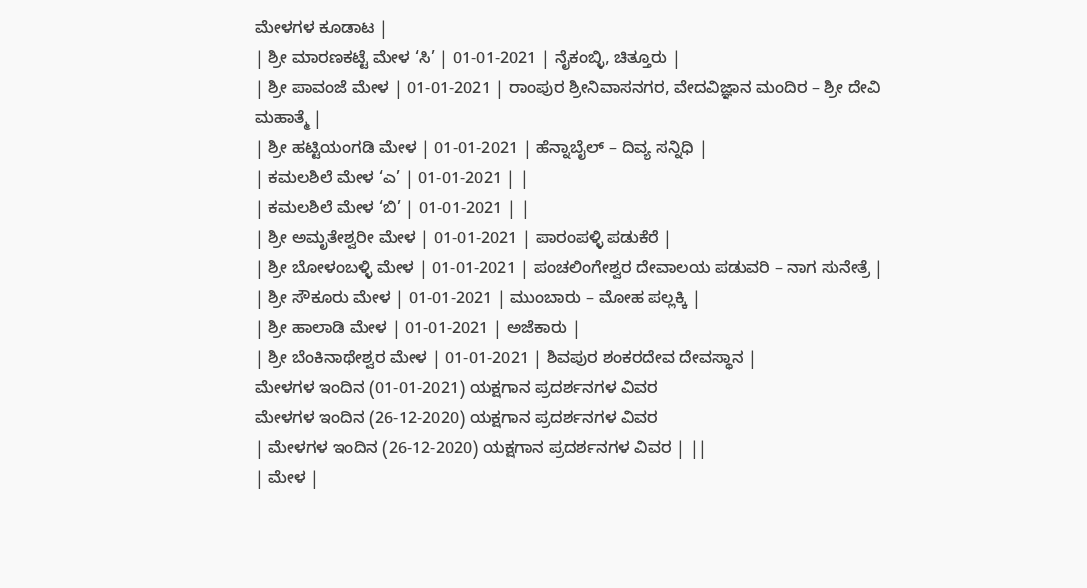ಮೇಳಗಳ ಕೂಡಾಟ |
| ಶ್ರೀ ಮಾರಣಕಟ್ಟೆ ಮೇಳ ‘ಸಿ’ | 01-01-2021 | ನೈಕಂಬ್ಳಿ, ಚಿತ್ತೂರು |
| ಶ್ರೀ ಪಾವಂಜೆ ಮೇಳ | 01-01-2021 | ರಾಂಪುರ ಶ್ರೀನಿವಾಸನಗರ, ವೇದವಿಜ್ಞಾನ ಮಂದಿರ – ಶ್ರೀ ದೇವಿ ಮಹಾತ್ಮೆ |
| ಶ್ರೀ ಹಟ್ಟಿಯಂಗಡಿ ಮೇಳ | 01-01-2021 | ಹೆನ್ನಾಬೈಲ್ – ದಿವ್ಯ ಸನ್ನಿಧಿ |
| ಕಮಲಶಿಲೆ ಮೇಳ ‘ಎ’ | 01-01-2021 | |
| ಕಮಲಶಿಲೆ ಮೇಳ ‘ಬಿ’ | 01-01-2021 | |
| ಶ್ರೀ ಅಮೃತೇಶ್ವರೀ ಮೇಳ | 01-01-2021 | ಪಾರಂಪಳ್ಳಿ ಪಡುಕೆರೆ |
| ಶ್ರೀ ಬೋಳಂಬಳ್ಳಿ ಮೇಳ | 01-01-2021 | ಪಂಚಲಿಂಗೇಶ್ವರ ದೇವಾಲಯ ಪಡುವರಿ – ನಾಗ ಸುನೇತ್ರೆ |
| ಶ್ರೀ ಸೌಕೂರು ಮೇಳ | 01-01-2021 | ಮುಂಬಾರು – ಮೋಹ ಪಲ್ಲಕ್ಕಿ |
| ಶ್ರೀ ಹಾಲಾಡಿ ಮೇಳ | 01-01-2021 | ಅಜೆಕಾರು |
| ಶ್ರೀ ಬೆಂಕಿನಾಥೇಶ್ವರ ಮೇಳ | 01-01-2021 | ಶಿವಪುರ ಶಂಕರದೇವ ದೇವಸ್ಥಾನ |
ಮೇಳಗಳ ಇಂದಿನ (01-01-2021) ಯಕ್ಷಗಾನ ಪ್ರದರ್ಶನಗಳ ವಿವರ
ಮೇಳಗಳ ಇಂದಿನ (26-12-2020) ಯಕ್ಷಗಾನ ಪ್ರದರ್ಶನಗಳ ವಿವರ
| ಮೇಳಗಳ ಇಂದಿನ (26-12-2020) ಯಕ್ಷಗಾನ ಪ್ರದರ್ಶನಗಳ ವಿವರ | ||
| ಮೇಳ |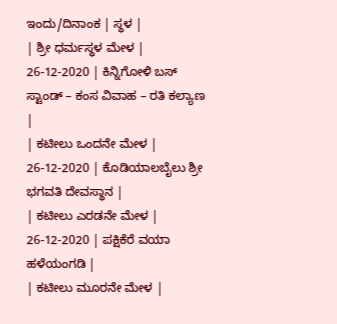ಇಂದು/ದಿನಾಂಕ | ಸ್ಥಳ |
| ಶ್ರೀ ಧರ್ಮಸ್ಥಳ ಮೇಳ | 26-12-2020 | ಕಿನ್ನಿಗೋಳಿ ಬಸ್ ಸ್ಟಾಂಡ್ – ಕಂಸ ವಿವಾಹ – ರತಿ ಕಲ್ಯಾಣ |
| ಕಟೀಲು ಒಂದನೇ ಮೇಳ | 26-12-2020 | ಕೊಡಿಯಾಲಬೈಲು ಶ್ರೀ ಭಗವತಿ ದೇವಸ್ಥಾನ |
| ಕಟೀಲು ಎರಡನೇ ಮೇಳ | 26-12-2020 | ಪಕ್ಷಿಕೆರೆ ವಯಾ ಹಳೆಯಂಗಡಿ |
| ಕಟೀಲು ಮೂರನೇ ಮೇಳ |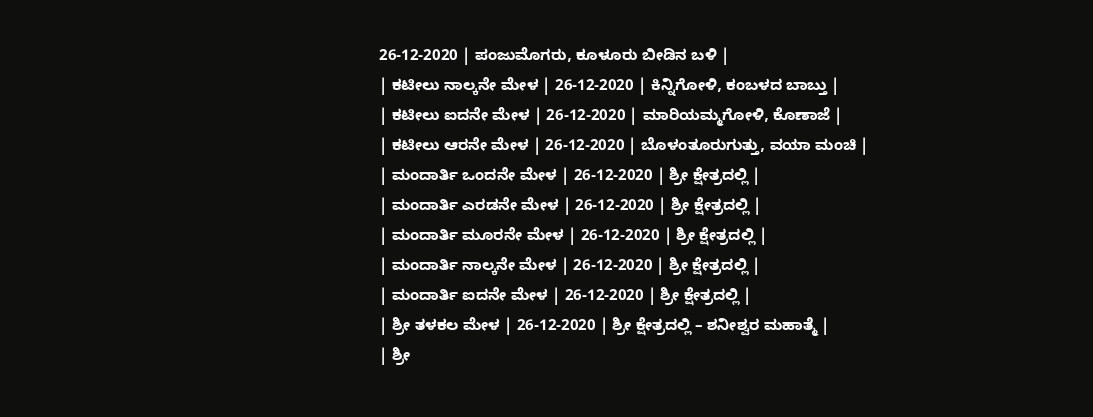26-12-2020 | ಪಂಜುಮೊಗರು, ಕೂಳೂರು ಬೀಡಿನ ಬಳಿ |
| ಕಟೀಲು ನಾಲ್ಕನೇ ಮೇಳ | 26-12-2020 | ಕಿನ್ನಿಗೋಳಿ, ಕಂಬಳದ ಬಾಬ್ತು |
| ಕಟೀಲು ಐದನೇ ಮೇಳ | 26-12-2020 | ಮಾರಿಯಮ್ಮಗೋಳಿ, ಕೊಣಾಜೆ |
| ಕಟೀಲು ಆರನೇ ಮೇಳ | 26-12-2020 | ಬೊಳಂತೂರುಗುತ್ತು, ವಯಾ ಮಂಚಿ |
| ಮಂದಾರ್ತಿ ಒಂದನೇ ಮೇಳ | 26-12-2020 | ಶ್ರೀ ಕ್ಷೇತ್ರದಲ್ಲಿ |
| ಮಂದಾರ್ತಿ ಎರಡನೇ ಮೇಳ | 26-12-2020 | ಶ್ರೀ ಕ್ಷೇತ್ರದಲ್ಲಿ |
| ಮಂದಾರ್ತಿ ಮೂರನೇ ಮೇಳ | 26-12-2020 | ಶ್ರೀ ಕ್ಷೇತ್ರದಲ್ಲಿ |
| ಮಂದಾರ್ತಿ ನಾಲ್ಕನೇ ಮೇಳ | 26-12-2020 | ಶ್ರೀ ಕ್ಷೇತ್ರದಲ್ಲಿ |
| ಮಂದಾರ್ತಿ ಐದನೇ ಮೇಳ | 26-12-2020 | ಶ್ರೀ ಕ್ಷೇತ್ರದಲ್ಲಿ |
| ಶ್ರೀ ತಳಕಲ ಮೇಳ | 26-12-2020 | ಶ್ರೀ ಕ್ಷೇತ್ರದಲ್ಲಿ – ಶನೀಶ್ವರ ಮಹಾತ್ಮೆ |
| ಶ್ರೀ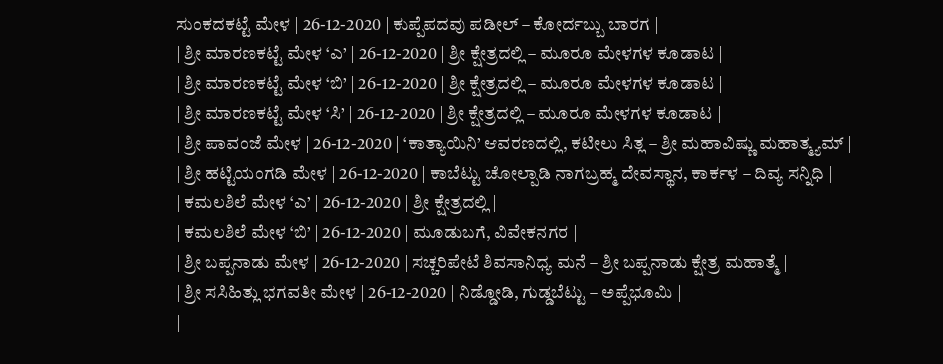ಸುಂಕದಕಟ್ಟೆ ಮೇಳ | 26-12-2020 | ಕುಪ್ಪೆಪದವು ಪಡೀಲ್ – ಕೋರ್ದಬ್ಬು ಬಾರಗ |
| ಶ್ರೀ ಮಾರಣಕಟ್ಟೆ ಮೇಳ ‘ಎ’ | 26-12-2020 | ಶ್ರೀ ಕ್ಷೇತ್ರದಲ್ಲಿ – ಮೂರೂ ಮೇಳಗಳ ಕೂಡಾಟ |
| ಶ್ರೀ ಮಾರಣಕಟ್ಟೆ ಮೇಳ ‘ಬಿ’ | 26-12-2020 | ಶ್ರೀ ಕ್ಷೇತ್ರದಲ್ಲಿ – ಮೂರೂ ಮೇಳಗಳ ಕೂಡಾಟ |
| ಶ್ರೀ ಮಾರಣಕಟ್ಟೆ ಮೇಳ ‘ಸಿ’ | 26-12-2020 | ಶ್ರೀ ಕ್ಷೇತ್ರದಲ್ಲಿ – ಮೂರೂ ಮೇಳಗಳ ಕೂಡಾಟ |
| ಶ್ರೀ ಪಾವಂಜೆ ಮೇಳ | 26-12-2020 | ‘ಕಾತ್ಯಾಯಿನಿ’ ಆವರಣದಲ್ಲಿ, ಕಟೀಲು ಸಿತ್ಲ – ಶ್ರೀ ಮಹಾವಿಷ್ಣು ಮಹಾತ್ಮ್ಯಮ್ |
| ಶ್ರೀ ಹಟ್ಟಿಯಂಗಡಿ ಮೇಳ | 26-12-2020 | ಕಾಬೆಟ್ಟು ಚೋಲ್ಪಾಡಿ ನಾಗಬ್ರಹ್ಮ ದೇವಸ್ಥಾನ, ಕಾರ್ಕಳ – ದಿವ್ಯ ಸನ್ನಿಧಿ |
| ಕಮಲಶಿಲೆ ಮೇಳ ‘ಎ’ | 26-12-2020 | ಶ್ರೀ ಕ್ಷೇತ್ರದಲ್ಲಿ |
| ಕಮಲಶಿಲೆ ಮೇಳ ‘ಬಿ’ | 26-12-2020 | ಮೂಡುಬಗೆ, ವಿವೇಕನಗರ |
| ಶ್ರೀ ಬಪ್ಪನಾಡು ಮೇಳ | 26-12-2020 | ಸಚ್ಚರಿಪೇಟೆ ಶಿವಸಾನಿಧ್ಯ ಮನೆ – ಶ್ರೀ ಬಪ್ಪನಾಡು ಕ್ಷೇತ್ರ ಮಹಾತ್ಮೆ |
| ಶ್ರೀ ಸಸಿಹಿತ್ಲು ಭಗವತೀ ಮೇಳ | 26-12-2020 | ನಿಡ್ಡೋಡಿ, ಗುಡ್ಡಬೆಟ್ಟು – ಅಪ್ಪೆಭೂಮಿ |
|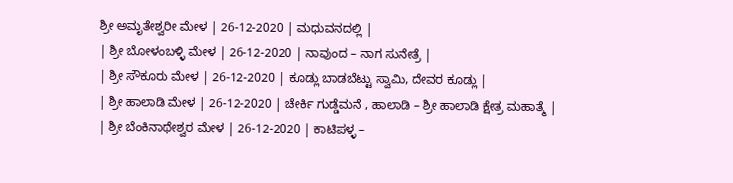ಶ್ರೀ ಅಮೃತೇಶ್ವರೀ ಮೇಳ | 26-12-2020 | ಮಧುವನದಲ್ಲಿ |
| ಶ್ರೀ ಬೋಳಂಬಳ್ಳಿ ಮೇಳ | 26-12-2020 | ನಾವುಂದ – ನಾಗ ಸುನೇತ್ರೆ |
| ಶ್ರೀ ಸೌಕೂರು ಮೇಳ | 26-12-2020 | ಕೂಡ್ಲು ಬಾಡಬೆಟ್ಟು ಸ್ವಾಮಿ, ದೇವರ ಕೂಡ್ಲು |
| ಶ್ರೀ ಹಾಲಾಡಿ ಮೇಳ | 26-12-2020 | ಚೇರ್ಕಿ ಗುಡ್ಡೆಮನೆ , ಹಾಲಾಡಿ – ಶ್ರೀ ಹಾಲಾಡಿ ಕ್ಷೇತ್ರ ಮಹಾತ್ಮೆ |
| ಶ್ರೀ ಬೆಂಕಿನಾಥೇಶ್ವರ ಮೇಳ | 26-12-2020 | ಕಾಟಿಪಳ್ಳ –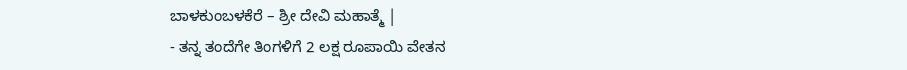ಬಾಳಕುಂಬಳಕೆರೆ – ಶ್ರೀ ದೇವಿ ಮಹಾತ್ಮೆ |
- ತನ್ನ ತಂದೆಗೇ ತಿಂಗಳಿಗೆ 2 ಲಕ್ಷ ರೂಪಾಯಿ ವೇತನ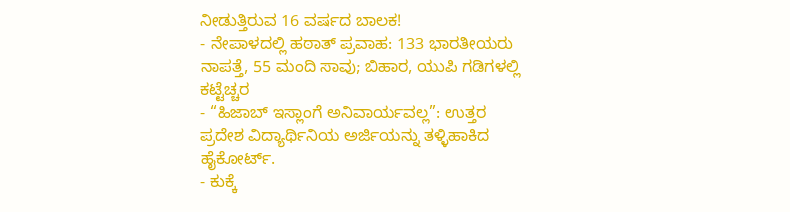ನೀಡುತ್ತಿರುವ 16 ವರ್ಷದ ಬಾಲಕ!
- ನೇಪಾಳದಲ್ಲಿ ಹಠಾತ್ ಪ್ರವಾಹ: 133 ಭಾರತೀಯರು ನಾಪತ್ತೆ, 55 ಮಂದಿ ಸಾವು; ಬಿಹಾರ, ಯುಪಿ ಗಡಿಗಳಲ್ಲಿ ಕಟ್ಟೆಚ್ಚರ
- “ಹಿಜಾಬ್ ಇಸ್ಲಾಂಗೆ ಅನಿವಾರ್ಯವಲ್ಲ”: ಉತ್ತರ ಪ್ರದೇಶ ವಿದ್ಯಾರ್ಥಿನಿಯ ಅರ್ಜಿಯನ್ನು ತಳ್ಳಿಹಾಕಿದ ಹೈಕೋರ್ಟ್.
- ಕುಕ್ಕೆ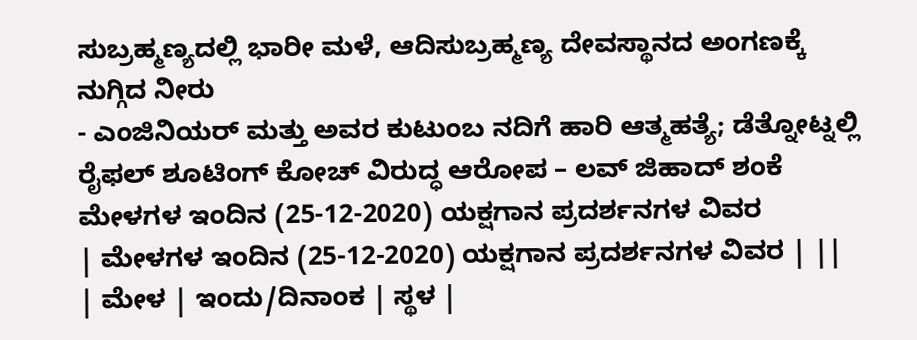ಸುಬ್ರಹ್ಮಣ್ಯದಲ್ಲಿ ಭಾರೀ ಮಳೆ, ಆದಿಸುಬ್ರಹ್ಮಣ್ಯ ದೇವಸ್ಥಾನದ ಅಂಗಣಕ್ಕೆ ನುಗ್ಗಿದ ನೀರು
- ಎಂಜಿನಿಯರ್ ಮತ್ತು ಅವರ ಕುಟುಂಬ ನದಿಗೆ ಹಾರಿ ಆತ್ಮಹತ್ಯೆ; ಡೆತ್ನೋಟ್ನಲ್ಲಿ ರೈಫಲ್ ಶೂಟಿಂಗ್ ಕೋಚ್ ವಿರುದ್ಧ ಆರೋಪ – ಲವ್ ಜಿಹಾದ್ ಶಂಕೆ
ಮೇಳಗಳ ಇಂದಿನ (25-12-2020) ಯಕ್ಷಗಾನ ಪ್ರದರ್ಶನಗಳ ವಿವರ
| ಮೇಳಗಳ ಇಂದಿನ (25-12-2020) ಯಕ್ಷಗಾನ ಪ್ರದರ್ಶನಗಳ ವಿವರ | ||
| ಮೇಳ | ಇಂದು/ದಿನಾಂಕ | ಸ್ಥಳ |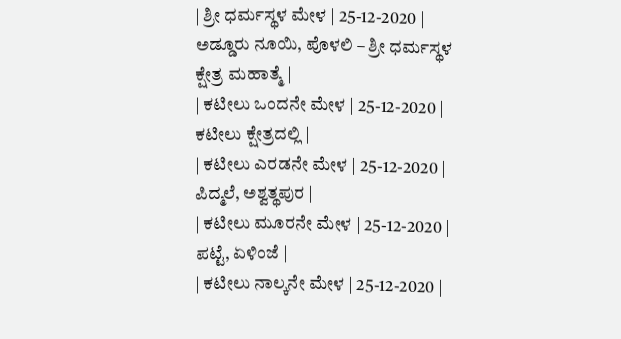| ಶ್ರೀ ಧರ್ಮಸ್ಥಳ ಮೇಳ | 25-12-2020 | ಅಡ್ಡೂರು ನೂಯಿ, ಪೊಳಲಿ – ಶ್ರೀ ಧರ್ಮಸ್ಥಳ ಕ್ಷೇತ್ರ ಮಹಾತ್ಮೆ |
| ಕಟೀಲು ಒಂದನೇ ಮೇಳ | 25-12-2020 | ಕಟೀಲು ಕ್ಷೇತ್ರದಲ್ಲಿ |
| ಕಟೀಲು ಎರಡನೇ ಮೇಳ | 25-12-2020 | ಪಿದ್ಮಲೆ, ಅಶ್ವತ್ಥಪುರ |
| ಕಟೀಲು ಮೂರನೇ ಮೇಳ | 25-12-2020 | ಪಟ್ಟೆ, ಏಳಿಂಜೆ |
| ಕಟೀಲು ನಾಲ್ಕನೇ ಮೇಳ | 25-12-2020 |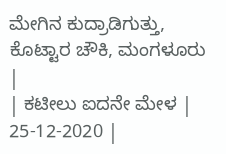ಮೇಗಿನ ಕುದ್ರಾಡಿಗುತ್ತು, ಕೊಟ್ಟಾರ ಚೌಕಿ, ಮಂಗಳೂರು |
| ಕಟೀಲು ಐದನೇ ಮೇಳ | 25-12-2020 |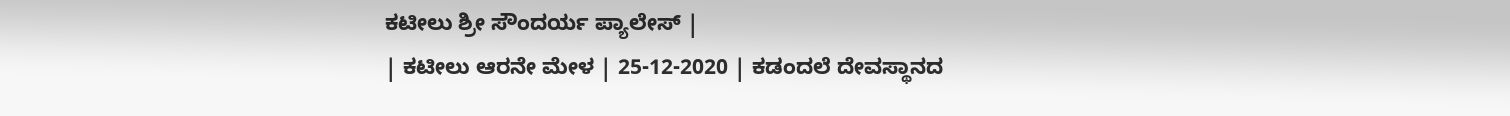ಕಟೀಲು ಶ್ರೀ ಸೌಂದರ್ಯ ಪ್ಯಾಲೇಸ್ |
| ಕಟೀಲು ಆರನೇ ಮೇಳ | 25-12-2020 | ಕಡಂದಲೆ ದೇವಸ್ಥಾನದ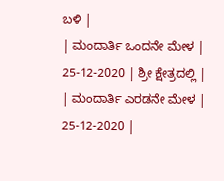ಬಳಿ |
| ಮಂದಾರ್ತಿ ಒಂದನೇ ಮೇಳ | 25-12-2020 | ಶ್ರೀ ಕ್ಷೇತ್ರದಲ್ಲಿ |
| ಮಂದಾರ್ತಿ ಎರಡನೇ ಮೇಳ | 25-12-2020 |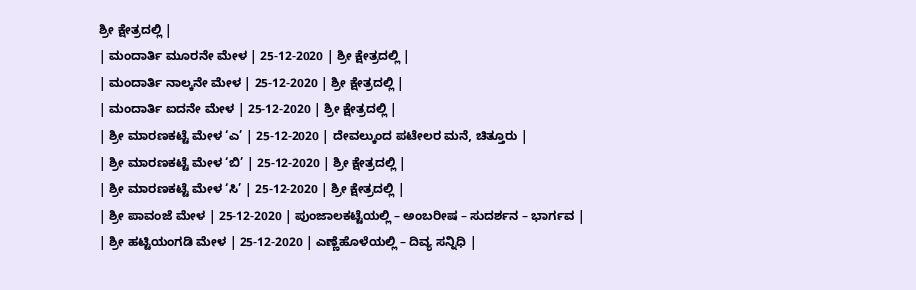ಶ್ರೀ ಕ್ಷೇತ್ರದಲ್ಲಿ |
| ಮಂದಾರ್ತಿ ಮೂರನೇ ಮೇಳ | 25-12-2020 | ಶ್ರೀ ಕ್ಷೇತ್ರದಲ್ಲಿ |
| ಮಂದಾರ್ತಿ ನಾಲ್ಕನೇ ಮೇಳ | 25-12-2020 | ಶ್ರೀ ಕ್ಷೇತ್ರದಲ್ಲಿ |
| ಮಂದಾರ್ತಿ ಐದನೇ ಮೇಳ | 25-12-2020 | ಶ್ರೀ ಕ್ಷೇತ್ರದಲ್ಲಿ |
| ಶ್ರೀ ಮಾರಣಕಟ್ಟೆ ಮೇಳ ‘ಎ’ | 25-12-2020 | ದೇವಲ್ಕುಂದ ಪಟೇಲರ ಮನೆ, ಚಿತ್ತೂರು |
| ಶ್ರೀ ಮಾರಣಕಟ್ಟೆ ಮೇಳ ‘ಬಿ’ | 25-12-2020 | ಶ್ರೀ ಕ್ಷೇತ್ರದಲ್ಲಿ |
| ಶ್ರೀ ಮಾರಣಕಟ್ಟೆ ಮೇಳ ‘ಸಿ’ | 25-12-2020 | ಶ್ರೀ ಕ್ಷೇತ್ರದಲ್ಲಿ |
| ಶ್ರೀ ಪಾವಂಜೆ ಮೇಳ | 25-12-2020 | ಪುಂಜಾಲಕಟ್ಟೆಯಲ್ಲಿ – ಅಂಬರೀಷ – ಸುದರ್ಶನ – ಭಾರ್ಗವ |
| ಶ್ರೀ ಹಟ್ಟಿಯಂಗಡಿ ಮೇಳ | 25-12-2020 | ಎಣ್ಣೆಹೊಳೆಯಲ್ಲಿ – ದಿವ್ಯ ಸನ್ನಿಧಿ |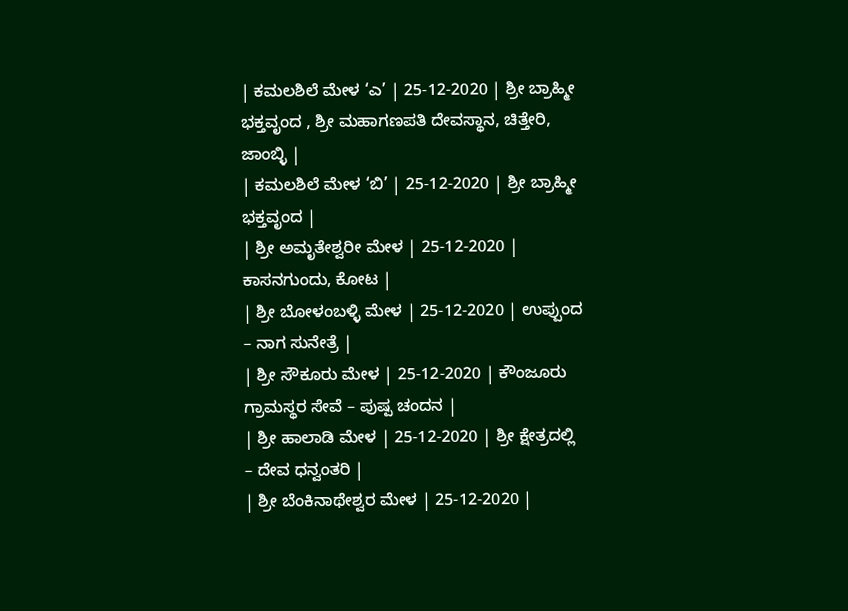| ಕಮಲಶಿಲೆ ಮೇಳ ‘ಎ’ | 25-12-2020 | ಶ್ರೀ ಬ್ರಾಹ್ಮೀ ಭಕ್ತವೃಂದ , ಶ್ರೀ ಮಹಾಗಣಪತಿ ದೇವಸ್ಥಾನ, ಚಿತ್ತೇರಿ, ಜಾಂಬ್ಳಿ |
| ಕಮಲಶಿಲೆ ಮೇಳ ‘ಬಿ’ | 25-12-2020 | ಶ್ರೀ ಬ್ರಾಹ್ಮೀ ಭಕ್ತವೃಂದ |
| ಶ್ರೀ ಅಮೃತೇಶ್ವರೀ ಮೇಳ | 25-12-2020 | ಕಾಸನಗುಂದು, ಕೋಟ |
| ಶ್ರೀ ಬೋಳಂಬಳ್ಳಿ ಮೇಳ | 25-12-2020 | ಉಪ್ಪುಂದ – ನಾಗ ಸುನೇತ್ರೆ |
| ಶ್ರೀ ಸೌಕೂರು ಮೇಳ | 25-12-2020 | ಕೌಂಜೂರು ಗ್ರಾಮಸ್ಥರ ಸೇವೆ – ಪುಷ್ಪ ಚಂದನ |
| ಶ್ರೀ ಹಾಲಾಡಿ ಮೇಳ | 25-12-2020 | ಶ್ರೀ ಕ್ಷೇತ್ರದಲ್ಲಿ – ದೇವ ಧನ್ವಂತರಿ |
| ಶ್ರೀ ಬೆಂಕಿನಾಥೇಶ್ವರ ಮೇಳ | 25-12-2020 |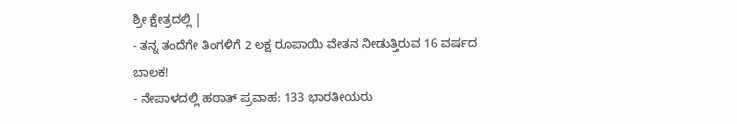ಶ್ರೀ ಕ್ಷೇತ್ರದಲ್ಲಿ |
- ತನ್ನ ತಂದೆಗೇ ತಿಂಗಳಿಗೆ 2 ಲಕ್ಷ ರೂಪಾಯಿ ವೇತನ ನೀಡುತ್ತಿರುವ 16 ವರ್ಷದ ಬಾಲಕ!
- ನೇಪಾಳದಲ್ಲಿ ಹಠಾತ್ ಪ್ರವಾಹ: 133 ಭಾರತೀಯರು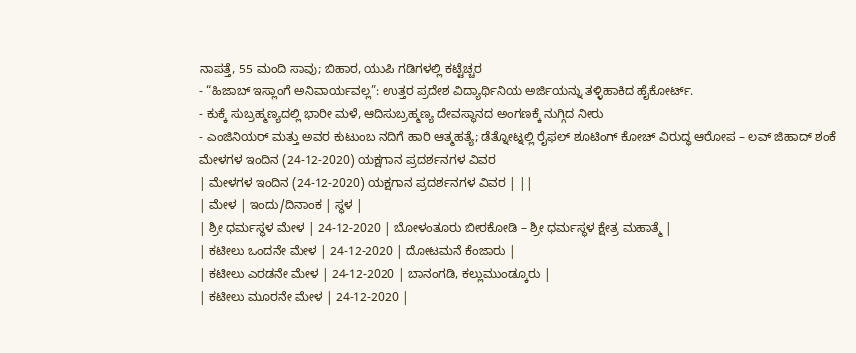ನಾಪತ್ತೆ, 55 ಮಂದಿ ಸಾವು; ಬಿಹಾರ, ಯುಪಿ ಗಡಿಗಳಲ್ಲಿ ಕಟ್ಟೆಚ್ಚರ
- “ಹಿಜಾಬ್ ಇಸ್ಲಾಂಗೆ ಅನಿವಾರ್ಯವಲ್ಲ”: ಉತ್ತರ ಪ್ರದೇಶ ವಿದ್ಯಾರ್ಥಿನಿಯ ಅರ್ಜಿಯನ್ನು ತಳ್ಳಿಹಾಕಿದ ಹೈಕೋರ್ಟ್.
- ಕುಕ್ಕೆ ಸುಬ್ರಹ್ಮಣ್ಯದಲ್ಲಿ ಭಾರೀ ಮಳೆ, ಆದಿಸುಬ್ರಹ್ಮಣ್ಯ ದೇವಸ್ಥಾನದ ಅಂಗಣಕ್ಕೆ ನುಗ್ಗಿದ ನೀರು
- ಎಂಜಿನಿಯರ್ ಮತ್ತು ಅವರ ಕುಟುಂಬ ನದಿಗೆ ಹಾರಿ ಆತ್ಮಹತ್ಯೆ; ಡೆತ್ನೋಟ್ನಲ್ಲಿ ರೈಫಲ್ ಶೂಟಿಂಗ್ ಕೋಚ್ ವಿರುದ್ಧ ಆರೋಪ – ಲವ್ ಜಿಹಾದ್ ಶಂಕೆ
ಮೇಳಗಳ ಇಂದಿನ (24-12-2020) ಯಕ್ಷಗಾನ ಪ್ರದರ್ಶನಗಳ ವಿವರ
| ಮೇಳಗಳ ಇಂದಿನ (24-12-2020) ಯಕ್ಷಗಾನ ಪ್ರದರ್ಶನಗಳ ವಿವರ | ||
| ಮೇಳ | ಇಂದು/ದಿನಾಂಕ | ಸ್ಥಳ |
| ಶ್ರೀ ಧರ್ಮಸ್ಥಳ ಮೇಳ | 24-12-2020 | ಬೋಳಂತೂರು ಬೀರಕೋಡಿ – ಶ್ರೀ ಧರ್ಮಸ್ಥಳ ಕ್ಷೇತ್ರ ಮಹಾತ್ಮೆ |
| ಕಟೀಲು ಒಂದನೇ ಮೇಳ | 24-12-2020 | ದೋಟಮನೆ ಕೆಂಜಾರು |
| ಕಟೀಲು ಎರಡನೇ ಮೇಳ | 24-12-2020 | ಬಾನಂಗಡಿ, ಕಲ್ಲುಮುಂಡ್ಕೂರು |
| ಕಟೀಲು ಮೂರನೇ ಮೇಳ | 24-12-2020 |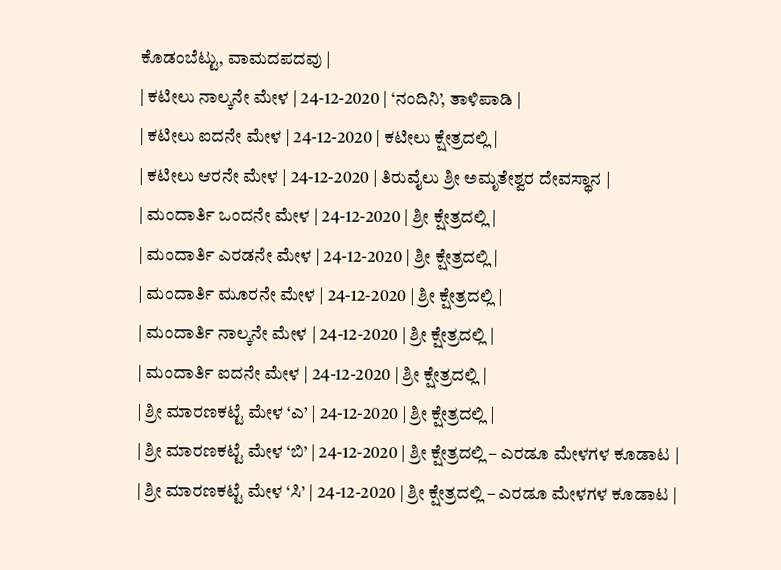ಕೊಡಂಬೆಟ್ಟು, ವಾಮದಪದವು |
| ಕಟೀಲು ನಾಲ್ಕನೇ ಮೇಳ | 24-12-2020 | ‘ನಂದಿನಿ’, ತಾಳಿಪಾಡಿ |
| ಕಟೀಲು ಐದನೇ ಮೇಳ | 24-12-2020 | ಕಟೀಲು ಕ್ಷೇತ್ರದಲ್ಲಿ |
| ಕಟೀಲು ಆರನೇ ಮೇಳ | 24-12-2020 | ತಿರುವೈಲು ಶ್ರೀ ಅಮೃತೇಶ್ವರ ದೇವಸ್ಥಾನ |
| ಮಂದಾರ್ತಿ ಒಂದನೇ ಮೇಳ | 24-12-2020 | ಶ್ರೀ ಕ್ಷೇತ್ರದಲ್ಲಿ |
| ಮಂದಾರ್ತಿ ಎರಡನೇ ಮೇಳ | 24-12-2020 | ಶ್ರೀ ಕ್ಷೇತ್ರದಲ್ಲಿ |
| ಮಂದಾರ್ತಿ ಮೂರನೇ ಮೇಳ | 24-12-2020 | ಶ್ರೀ ಕ್ಷೇತ್ರದಲ್ಲಿ |
| ಮಂದಾರ್ತಿ ನಾಲ್ಕನೇ ಮೇಳ | 24-12-2020 | ಶ್ರೀ ಕ್ಷೇತ್ರದಲ್ಲಿ |
| ಮಂದಾರ್ತಿ ಐದನೇ ಮೇಳ | 24-12-2020 | ಶ್ರೀ ಕ್ಷೇತ್ರದಲ್ಲಿ |
| ಶ್ರೀ ಮಾರಣಕಟ್ಟೆ ಮೇಳ ‘ಎ’ | 24-12-2020 | ಶ್ರೀ ಕ್ಷೇತ್ರದಲ್ಲಿ |
| ಶ್ರೀ ಮಾರಣಕಟ್ಟೆ ಮೇಳ ‘ಬಿ’ | 24-12-2020 | ಶ್ರೀ ಕ್ಷೇತ್ರದಲ್ಲಿ – ಎರಡೂ ಮೇಳಗಳ ಕೂಡಾಟ |
| ಶ್ರೀ ಮಾರಣಕಟ್ಟೆ ಮೇಳ ‘ಸಿ’ | 24-12-2020 | ಶ್ರೀ ಕ್ಷೇತ್ರದಲ್ಲಿ – ಎರಡೂ ಮೇಳಗಳ ಕೂಡಾಟ |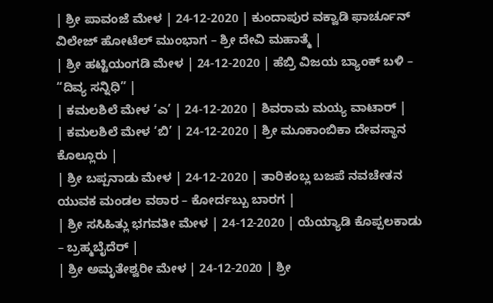| ಶ್ರೀ ಪಾವಂಜೆ ಮೇಳ | 24-12-2020 | ಕುಂದಾಪುರ ವಕ್ವಾಡಿ ಫಾರ್ಚೂನ್ ವಿಲೇಜ್ ಹೋಟೆಲ್ ಮುಂಭಾಗ – ಶ್ರೀ ದೇವಿ ಮಹಾತ್ಮೆ |
| ಶ್ರೀ ಹಟ್ಟಿಯಂಗಡಿ ಮೇಳ | 24-12-2020 | ಹೆಬ್ರಿ ವಿಜಯ ಬ್ಯಾಂಕ್ ಬಳಿ – “ದಿವ್ಯ ಸನ್ನಿಧಿ” |
| ಕಮಲಶಿಲೆ ಮೇಳ ‘ಎ’ | 24-12-2020 | ಶಿವರಾಮ ಮಯ್ಯ ವಾಟಾರ್ |
| ಕಮಲಶಿಲೆ ಮೇಳ ‘ಬಿ’ | 24-12-2020 | ಶ್ರೀ ಮೂಕಾಂಬಿಕಾ ದೇವಸ್ಥಾನ ಕೊಲ್ಲೂರು |
| ಶ್ರೀ ಬಪ್ಪನಾಡು ಮೇಳ | 24-12-2020 | ತಾರಿಕಂಬ್ಲ ಬಜಪೆ ನವಚೇತನ ಯುವಕ ಮಂಡಲ ವಠಾರ – ಕೋರ್ದಬ್ಬು ಬಾರಗ |
| ಶ್ರೀ ಸಸಿಹಿತ್ಲು ಭಗವತೀ ಮೇಳ | 24-12-2020 | ಯೆಯ್ಯಾಡಿ ಕೊಪ್ಪಲಕಾಡು – ಬ್ರಹ್ಮಬೈದೆರ್ |
| ಶ್ರೀ ಅಮೃತೇಶ್ವರೀ ಮೇಳ | 24-12-2020 | ಶ್ರೀ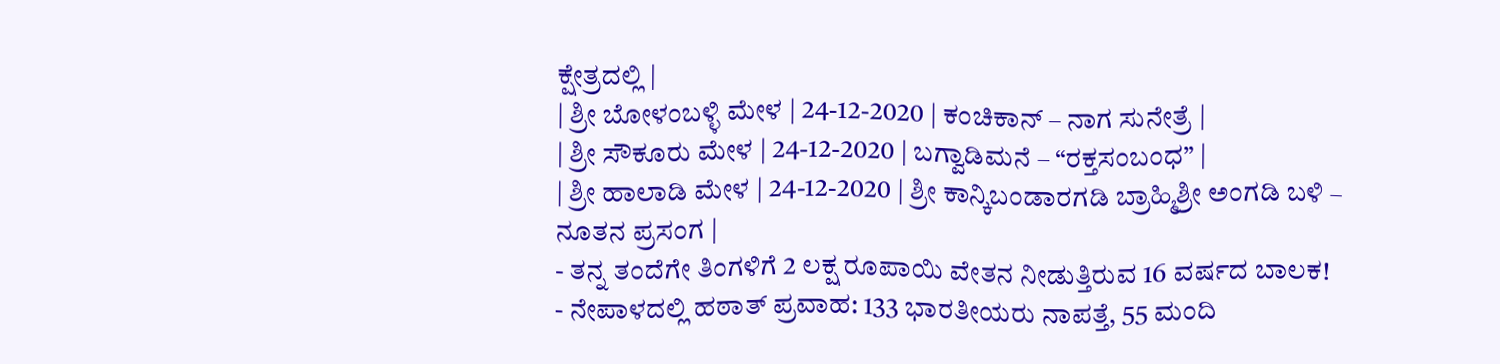ಕ್ಷೇತ್ರದಲ್ಲಿ |
| ಶ್ರೀ ಬೋಳಂಬಳ್ಳಿ ಮೇಳ | 24-12-2020 | ಕಂಚಿಕಾನ್ – ನಾಗ ಸುನೇತ್ರೆ |
| ಶ್ರೀ ಸೌಕೂರು ಮೇಳ | 24-12-2020 | ಬಗ್ವಾಡಿಮನೆ – “ರಕ್ತಸಂಬಂಧ” |
| ಶ್ರೀ ಹಾಲಾಡಿ ಮೇಳ | 24-12-2020 | ಶ್ರೀ ಕಾನ್ಕಿಬಂಡಾರಗಡಿ ಬ್ರಾಹ್ಮಿಶ್ರೀ ಅಂಗಡಿ ಬಳಿ – ನೂತನ ಪ್ರಸಂಗ |
- ತನ್ನ ತಂದೆಗೇ ತಿಂಗಳಿಗೆ 2 ಲಕ್ಷ ರೂಪಾಯಿ ವೇತನ ನೀಡುತ್ತಿರುವ 16 ವರ್ಷದ ಬಾಲಕ!
- ನೇಪಾಳದಲ್ಲಿ ಹಠಾತ್ ಪ್ರವಾಹ: 133 ಭಾರತೀಯರು ನಾಪತ್ತೆ, 55 ಮಂದಿ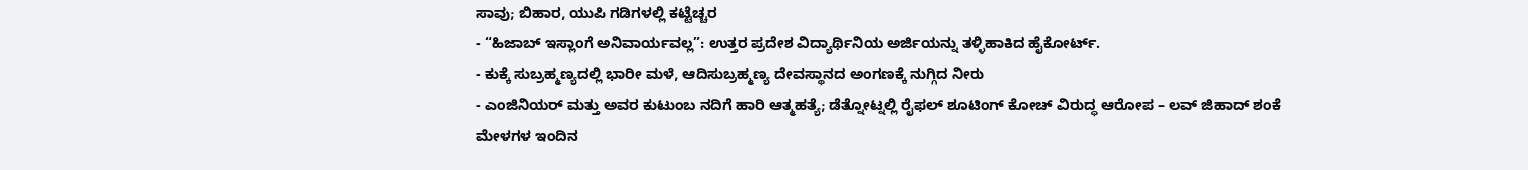ಸಾವು; ಬಿಹಾರ, ಯುಪಿ ಗಡಿಗಳಲ್ಲಿ ಕಟ್ಟೆಚ್ಚರ
- “ಹಿಜಾಬ್ ಇಸ್ಲಾಂಗೆ ಅನಿವಾರ್ಯವಲ್ಲ”: ಉತ್ತರ ಪ್ರದೇಶ ವಿದ್ಯಾರ್ಥಿನಿಯ ಅರ್ಜಿಯನ್ನು ತಳ್ಳಿಹಾಕಿದ ಹೈಕೋರ್ಟ್.
- ಕುಕ್ಕೆ ಸುಬ್ರಹ್ಮಣ್ಯದಲ್ಲಿ ಭಾರೀ ಮಳೆ, ಆದಿಸುಬ್ರಹ್ಮಣ್ಯ ದೇವಸ್ಥಾನದ ಅಂಗಣಕ್ಕೆ ನುಗ್ಗಿದ ನೀರು
- ಎಂಜಿನಿಯರ್ ಮತ್ತು ಅವರ ಕುಟುಂಬ ನದಿಗೆ ಹಾರಿ ಆತ್ಮಹತ್ಯೆ; ಡೆತ್ನೋಟ್ನಲ್ಲಿ ರೈಫಲ್ ಶೂಟಿಂಗ್ ಕೋಚ್ ವಿರುದ್ಧ ಆರೋಪ – ಲವ್ ಜಿಹಾದ್ ಶಂಕೆ
ಮೇಳಗಳ ಇಂದಿನ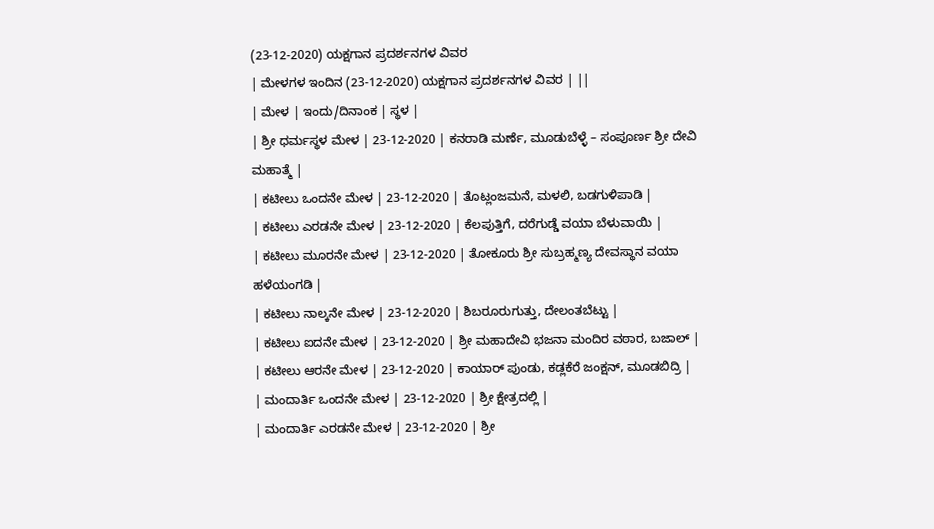(23-12-2020) ಯಕ್ಷಗಾನ ಪ್ರದರ್ಶನಗಳ ವಿವರ
| ಮೇಳಗಳ ಇಂದಿನ (23-12-2020) ಯಕ್ಷಗಾನ ಪ್ರದರ್ಶನಗಳ ವಿವರ | ||
| ಮೇಳ | ಇಂದು/ದಿನಾಂಕ | ಸ್ಥಳ |
| ಶ್ರೀ ಧರ್ಮಸ್ಥಳ ಮೇಳ | 23-12-2020 | ಕನರಾಡಿ ಮರ್ಣೆ, ಮೂಡುಬೆಳ್ಳೆ – ಸಂಪೂರ್ಣ ಶ್ರೀ ದೇವಿ ಮಹಾತ್ಮೆ |
| ಕಟೀಲು ಒಂದನೇ ಮೇಳ | 23-12-2020 | ತೊಟ್ಲಂಜಮನೆ, ಮಳಲಿ, ಬಡಗುಳಿಪಾಡಿ |
| ಕಟೀಲು ಎರಡನೇ ಮೇಳ | 23-12-2020 | ಕೆಲಪುತ್ತಿಗೆ, ದರೆಗುಡ್ಡೆ ವಯಾ ಬೆಳುವಾಯಿ |
| ಕಟೀಲು ಮೂರನೇ ಮೇಳ | 23-12-2020 | ತೋಕೂರು ಶ್ರೀ ಸುಬ್ರಹ್ಮಣ್ಯ ದೇವಸ್ಥಾನ ವಯಾ ಹಳೆಯಂಗಡಿ |
| ಕಟೀಲು ನಾಲ್ಕನೇ ಮೇಳ | 23-12-2020 | ಶಿಬರೂರುಗುತ್ತು, ದೇಲಂತಬೆಟ್ಟು |
| ಕಟೀಲು ಐದನೇ ಮೇಳ | 23-12-2020 | ಶ್ರೀ ಮಹಾದೇವಿ ಭಜನಾ ಮಂದಿರ ವಠಾರ, ಬಜಾಲ್ |
| ಕಟೀಲು ಆರನೇ ಮೇಳ | 23-12-2020 | ಕಾಯಾರ್ ಪುಂಡು, ಕಡ್ಲಕೆರೆ ಜಂಕ್ಷನ್, ಮೂಡಬಿದ್ರಿ |
| ಮಂದಾರ್ತಿ ಒಂದನೇ ಮೇಳ | 23-12-2020 | ಶ್ರೀ ಕ್ಷೇತ್ರದಲ್ಲಿ |
| ಮಂದಾರ್ತಿ ಎರಡನೇ ಮೇಳ | 23-12-2020 | ಶ್ರೀ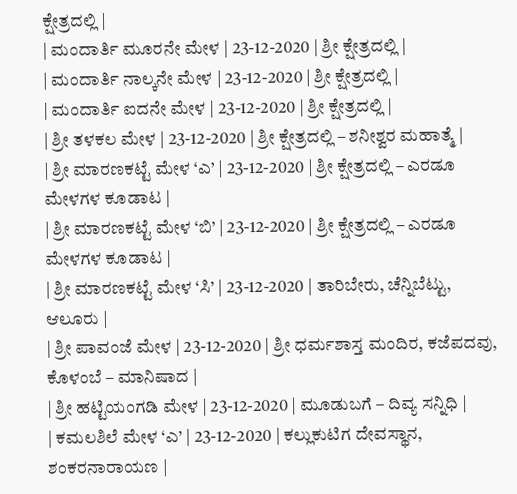ಕ್ಷೇತ್ರದಲ್ಲಿ |
| ಮಂದಾರ್ತಿ ಮೂರನೇ ಮೇಳ | 23-12-2020 | ಶ್ರೀ ಕ್ಷೇತ್ರದಲ್ಲಿ |
| ಮಂದಾರ್ತಿ ನಾಲ್ಕನೇ ಮೇಳ | 23-12-2020 | ಶ್ರೀ ಕ್ಷೇತ್ರದಲ್ಲಿ |
| ಮಂದಾರ್ತಿ ಐದನೇ ಮೇಳ | 23-12-2020 | ಶ್ರೀ ಕ್ಷೇತ್ರದಲ್ಲಿ |
| ಶ್ರೀ ತಳಕಲ ಮೇಳ | 23-12-2020 | ಶ್ರೀ ಕ್ಷೇತ್ರದಲ್ಲಿ – ಶನೀಶ್ವರ ಮಹಾತ್ಮೆ |
| ಶ್ರೀ ಮಾರಣಕಟ್ಟೆ ಮೇಳ ‘ಎ’ | 23-12-2020 | ಶ್ರೀ ಕ್ಷೇತ್ರದಲ್ಲಿ – ಎರಡೂ ಮೇಳಗಳ ಕೂಡಾಟ |
| ಶ್ರೀ ಮಾರಣಕಟ್ಟೆ ಮೇಳ ‘ಬಿ’ | 23-12-2020 | ಶ್ರೀ ಕ್ಷೇತ್ರದಲ್ಲಿ – ಎರಡೂ ಮೇಳಗಳ ಕೂಡಾಟ |
| ಶ್ರೀ ಮಾರಣಕಟ್ಟೆ ಮೇಳ ‘ಸಿ’ | 23-12-2020 | ತಾರಿಬೇರು, ಚೆನ್ನಿಬೆಟ್ಟು, ಆಲೂರು |
| ಶ್ರೀ ಪಾವಂಜೆ ಮೇಳ | 23-12-2020 | ಶ್ರೀ ಧರ್ಮಶಾಸ್ತ ಮಂದಿರ, ಕಜೆಪದವು, ಕೊಳಂಬೆ – ಮಾನಿಷಾದ |
| ಶ್ರೀ ಹಟ್ಟಿಯಂಗಡಿ ಮೇಳ | 23-12-2020 | ಮೂಡುಬಗೆ – ದಿವ್ಯ ಸನ್ನಿಧಿ |
| ಕಮಲಶಿಲೆ ಮೇಳ ‘ಎ’ | 23-12-2020 | ಕಲ್ಲುಕುಟಿಗ ದೇವಸ್ಥಾನ, ಶಂಕರನಾರಾಯಣ |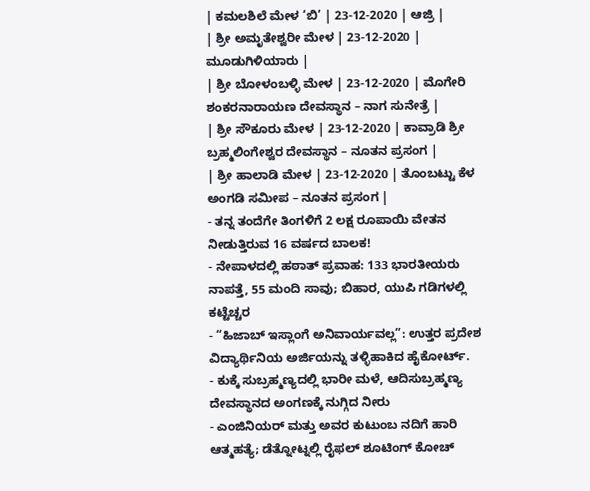| ಕಮಲಶಿಲೆ ಮೇಳ ‘ಬಿ’ | 23-12-2020 | ಆಜ್ರಿ |
| ಶ್ರೀ ಅಮೃತೇಶ್ವರೀ ಮೇಳ | 23-12-2020 | ಮೂಡುಗಿಳಿಯಾರು |
| ಶ್ರೀ ಬೋಳಂಬಳ್ಳಿ ಮೇಳ | 23-12-2020 | ಮೊಗೇರಿ ಶಂಕರನಾರಾಯಣ ದೇವಸ್ಥಾನ – ನಾಗ ಸುನೇತ್ರೆ |
| ಶ್ರೀ ಸೌಕೂರು ಮೇಳ | 23-12-2020 | ಕಾವ್ರಾಡಿ ಶ್ರೀ ಬ್ರಹ್ಮಲಿಂಗೇಶ್ವರ ದೇವಸ್ಥಾನ – ನೂತನ ಪ್ರಸಂಗ |
| ಶ್ರೀ ಹಾಲಾಡಿ ಮೇಳ | 23-12-2020 | ತೊಂಬಟ್ಟು ಕೆಳ ಅಂಗಡಿ ಸಮೀಪ – ನೂತನ ಪ್ರಸಂಗ |
- ತನ್ನ ತಂದೆಗೇ ತಿಂಗಳಿಗೆ 2 ಲಕ್ಷ ರೂಪಾಯಿ ವೇತನ ನೀಡುತ್ತಿರುವ 16 ವರ್ಷದ ಬಾಲಕ!
- ನೇಪಾಳದಲ್ಲಿ ಹಠಾತ್ ಪ್ರವಾಹ: 133 ಭಾರತೀಯರು ನಾಪತ್ತೆ, 55 ಮಂದಿ ಸಾವು; ಬಿಹಾರ, ಯುಪಿ ಗಡಿಗಳಲ್ಲಿ ಕಟ್ಟೆಚ್ಚರ
- “ಹಿಜಾಬ್ ಇಸ್ಲಾಂಗೆ ಅನಿವಾರ್ಯವಲ್ಲ”: ಉತ್ತರ ಪ್ರದೇಶ ವಿದ್ಯಾರ್ಥಿನಿಯ ಅರ್ಜಿಯನ್ನು ತಳ್ಳಿಹಾಕಿದ ಹೈಕೋರ್ಟ್.
- ಕುಕ್ಕೆ ಸುಬ್ರಹ್ಮಣ್ಯದಲ್ಲಿ ಭಾರೀ ಮಳೆ, ಆದಿಸುಬ್ರಹ್ಮಣ್ಯ ದೇವಸ್ಥಾನದ ಅಂಗಣಕ್ಕೆ ನುಗ್ಗಿದ ನೀರು
- ಎಂಜಿನಿಯರ್ ಮತ್ತು ಅವರ ಕುಟುಂಬ ನದಿಗೆ ಹಾರಿ ಆತ್ಮಹತ್ಯೆ; ಡೆತ್ನೋಟ್ನಲ್ಲಿ ರೈಫಲ್ ಶೂಟಿಂಗ್ ಕೋಚ್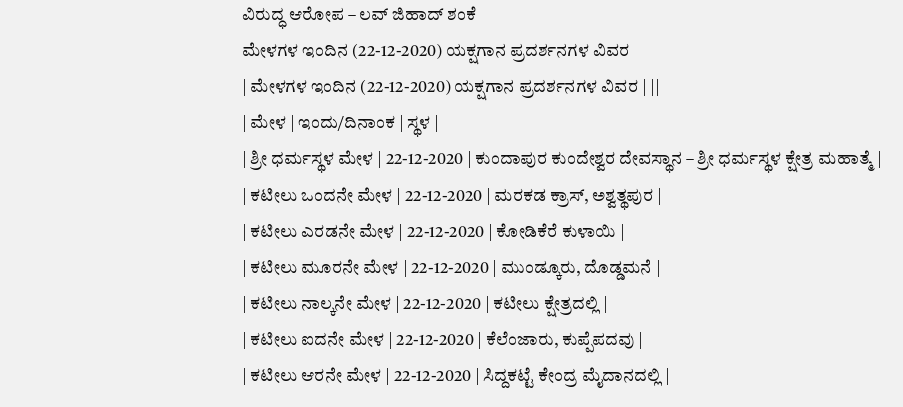ವಿರುದ್ಧ ಆರೋಪ – ಲವ್ ಜಿಹಾದ್ ಶಂಕೆ
ಮೇಳಗಳ ಇಂದಿನ (22-12-2020) ಯಕ್ಷಗಾನ ಪ್ರದರ್ಶನಗಳ ವಿವರ
| ಮೇಳಗಳ ಇಂದಿನ (22-12-2020) ಯಕ್ಷಗಾನ ಪ್ರದರ್ಶನಗಳ ವಿವರ | ||
| ಮೇಳ | ಇಂದು/ದಿನಾಂಕ | ಸ್ಥಳ |
| ಶ್ರೀ ಧರ್ಮಸ್ಥಳ ಮೇಳ | 22-12-2020 | ಕುಂದಾಪುರ ಕುಂದೇಶ್ವರ ದೇವಸ್ಥಾನ – ಶ್ರೀ ಧರ್ಮಸ್ಥಳ ಕ್ಷೇತ್ರ ಮಹಾತ್ಮೆ |
| ಕಟೀಲು ಒಂದನೇ ಮೇಳ | 22-12-2020 | ಮರಕಡ ಕ್ರಾಸ್, ಅಶ್ವತ್ಥಪುರ |
| ಕಟೀಲು ಎರಡನೇ ಮೇಳ | 22-12-2020 | ಕೋಡಿಕೆರೆ ಕುಳಾಯಿ |
| ಕಟೀಲು ಮೂರನೇ ಮೇಳ | 22-12-2020 | ಮುಂಡ್ಕೂರು, ದೊಡ್ಡಮನೆ |
| ಕಟೀಲು ನಾಲ್ಕನೇ ಮೇಳ | 22-12-2020 | ಕಟೀಲು ಕ್ಷೇತ್ರದಲ್ಲಿ |
| ಕಟೀಲು ಐದನೇ ಮೇಳ | 22-12-2020 | ಕೆಲೆಂಜಾರು, ಕುಪ್ಪೆಪದವು |
| ಕಟೀಲು ಆರನೇ ಮೇಳ | 22-12-2020 | ಸಿದ್ದಕಟ್ಟೆ ಕೇಂದ್ರ ಮೈದಾನದಲ್ಲಿ |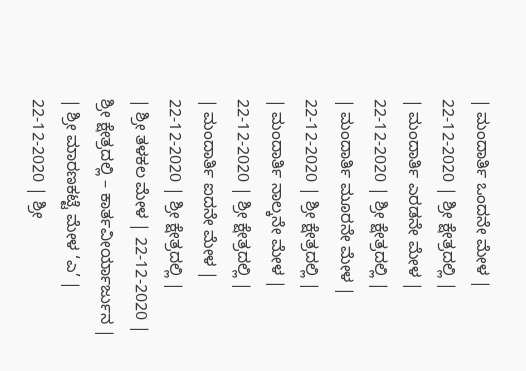| ಮಂದಾರ್ತಿ ಒಂದನೇ ಮೇಳ | 22-12-2020 | ಶ್ರೀ ಕ್ಷೇತ್ರದಲ್ಲಿ |
| ಮಂದಾರ್ತಿ ಎರಡನೇ ಮೇಳ | 22-12-2020 | ಶ್ರೀ ಕ್ಷೇತ್ರದಲ್ಲಿ |
| ಮಂದಾರ್ತಿ ಮೂರನೇ ಮೇಳ | 22-12-2020 | ಶ್ರೀ ಕ್ಷೇತ್ರದಲ್ಲಿ |
| ಮಂದಾರ್ತಿ ನಾಲ್ಕನೇ ಮೇಳ | 22-12-2020 | ಶ್ರೀ ಕ್ಷೇತ್ರದಲ್ಲಿ |
| ಮಂದಾರ್ತಿ ಐದನೇ ಮೇಳ | 22-12-2020 | ಶ್ರೀ ಕ್ಷೇತ್ರದಲ್ಲಿ |
| ಶ್ರೀ ತಳಕಲ ಮೇಳ | 22-12-2020 | ಶ್ರೀ ಕ್ಷೇತ್ರದಲ್ಲಿ – ಕಾರ್ತವೀರ್ಯಾರ್ಜುನ |
| ಶ್ರೀ ಮಾರಣಕಟ್ಟೆ ಮೇಳ ‘ಎ’ | 22-12-2020 | ಶ್ರೀ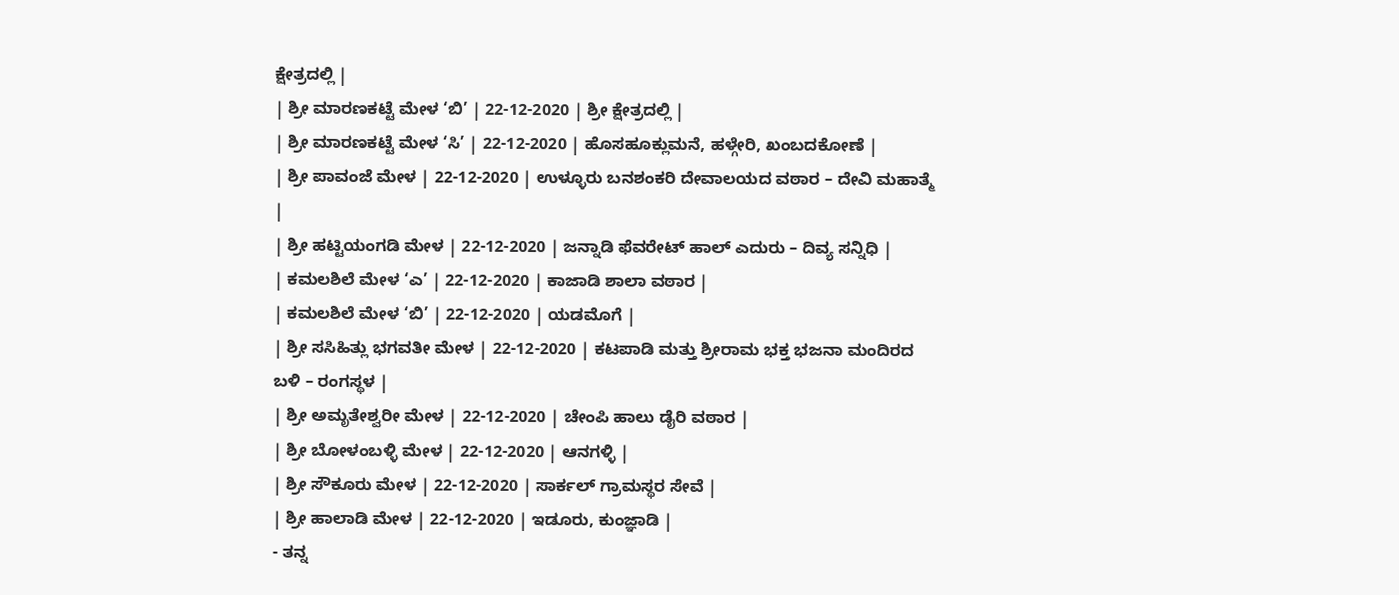ಕ್ಷೇತ್ರದಲ್ಲಿ |
| ಶ್ರೀ ಮಾರಣಕಟ್ಟೆ ಮೇಳ ‘ಬಿ’ | 22-12-2020 | ಶ್ರೀ ಕ್ಷೇತ್ರದಲ್ಲಿ |
| ಶ್ರೀ ಮಾರಣಕಟ್ಟೆ ಮೇಳ ‘ಸಿ’ | 22-12-2020 | ಹೊಸಹೂಕ್ಲುಮನೆ, ಹಳ್ಗೇರಿ, ಖಂಬದಕೋಣೆ |
| ಶ್ರೀ ಪಾವಂಜೆ ಮೇಳ | 22-12-2020 | ಉಳ್ಳೂರು ಬನಶಂಕರಿ ದೇವಾಲಯದ ವಠಾರ – ದೇವಿ ಮಹಾತ್ಮೆ |
| ಶ್ರೀ ಹಟ್ಟಿಯಂಗಡಿ ಮೇಳ | 22-12-2020 | ಜನ್ನಾಡಿ ಫೆವರೇಟ್ ಹಾಲ್ ಎದುರು – ದಿವ್ಯ ಸನ್ನಿಧಿ |
| ಕಮಲಶಿಲೆ ಮೇಳ ‘ಎ’ | 22-12-2020 | ಕಾಜಾಡಿ ಶಾಲಾ ವಠಾರ |
| ಕಮಲಶಿಲೆ ಮೇಳ ‘ಬಿ’ | 22-12-2020 | ಯಡಮೊಗೆ |
| ಶ್ರೀ ಸಸಿಹಿತ್ಲು ಭಗವತೀ ಮೇಳ | 22-12-2020 | ಕಟಪಾಡಿ ಮತ್ತು ಶ್ರೀರಾಮ ಭಕ್ತ ಭಜನಾ ಮಂದಿರದ ಬಳಿ – ರಂಗಸ್ಥಳ |
| ಶ್ರೀ ಅಮೃತೇಶ್ವರೀ ಮೇಳ | 22-12-2020 | ಚೇಂಪಿ ಹಾಲು ಡೈರಿ ವಠಾರ |
| ಶ್ರೀ ಬೋಳಂಬಳ್ಳಿ ಮೇಳ | 22-12-2020 | ಆನಗಳ್ಳಿ |
| ಶ್ರೀ ಸೌಕೂರು ಮೇಳ | 22-12-2020 | ಸಾರ್ಕಲ್ ಗ್ರಾಮಸ್ಥರ ಸೇವೆ |
| ಶ್ರೀ ಹಾಲಾಡಿ ಮೇಳ | 22-12-2020 | ಇಡೂರು, ಕುಂಜ್ಞಾಡಿ |
- ತನ್ನ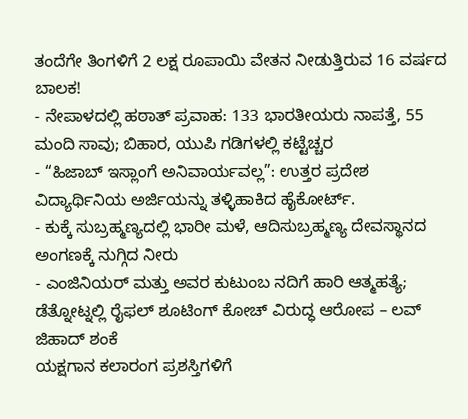ತಂದೆಗೇ ತಿಂಗಳಿಗೆ 2 ಲಕ್ಷ ರೂಪಾಯಿ ವೇತನ ನೀಡುತ್ತಿರುವ 16 ವರ್ಷದ ಬಾಲಕ!
- ನೇಪಾಳದಲ್ಲಿ ಹಠಾತ್ ಪ್ರವಾಹ: 133 ಭಾರತೀಯರು ನಾಪತ್ತೆ, 55 ಮಂದಿ ಸಾವು; ಬಿಹಾರ, ಯುಪಿ ಗಡಿಗಳಲ್ಲಿ ಕಟ್ಟೆಚ್ಚರ
- “ಹಿಜಾಬ್ ಇಸ್ಲಾಂಗೆ ಅನಿವಾರ್ಯವಲ್ಲ”: ಉತ್ತರ ಪ್ರದೇಶ ವಿದ್ಯಾರ್ಥಿನಿಯ ಅರ್ಜಿಯನ್ನು ತಳ್ಳಿಹಾಕಿದ ಹೈಕೋರ್ಟ್.
- ಕುಕ್ಕೆ ಸುಬ್ರಹ್ಮಣ್ಯದಲ್ಲಿ ಭಾರೀ ಮಳೆ, ಆದಿಸುಬ್ರಹ್ಮಣ್ಯ ದೇವಸ್ಥಾನದ ಅಂಗಣಕ್ಕೆ ನುಗ್ಗಿದ ನೀರು
- ಎಂಜಿನಿಯರ್ ಮತ್ತು ಅವರ ಕುಟುಂಬ ನದಿಗೆ ಹಾರಿ ಆತ್ಮಹತ್ಯೆ; ಡೆತ್ನೋಟ್ನಲ್ಲಿ ರೈಫಲ್ ಶೂಟಿಂಗ್ ಕೋಚ್ ವಿರುದ್ಧ ಆರೋಪ – ಲವ್ ಜಿಹಾದ್ ಶಂಕೆ
ಯಕ್ಷಗಾನ ಕಲಾರಂಗ ಪ್ರಶಸ್ತಿಗಳಿಗೆ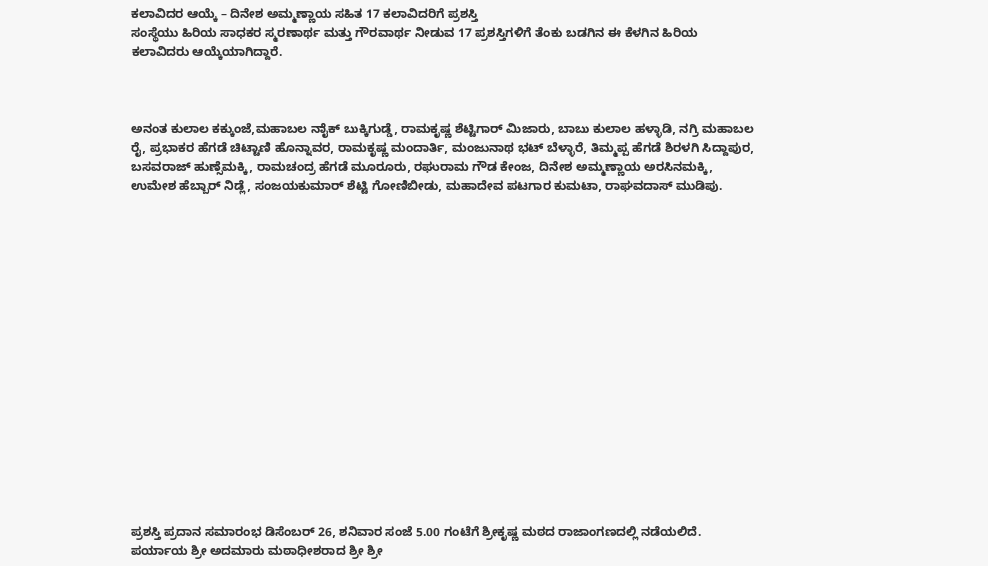ಕಲಾವಿದರ ಆಯ್ಕೆ – ದಿನೇಶ ಅಮ್ಮಣ್ಣಾಯ ಸಹಿತ 17 ಕಲಾವಿದರಿಗೆ ಪ್ರಶಸ್ತಿ
ಸಂಸ್ಥೆಯು ಹಿರಿಯ ಸಾಧಕರ ಸ್ಮರಣಾರ್ಥ ಮತ್ತು ಗೌರವಾರ್ಥ ನೀಡುವ 17 ಪ್ರಶಸ್ತಿಗಳಿಗೆ ತೆಂಕು ಬಡಗಿನ ಈ ಕೆಳಗಿನ ಹಿರಿಯ ಕಲಾವಿದರು ಆಯ್ಕೆಯಾಗಿದ್ದಾರೆ.



ಅನಂತ ಕುಲಾಲ ಕಕ್ಕುಂಜೆ,ಮಹಾಬಲ ನಾೈಕ್ ಬುಕ್ಕಿಗುಡ್ಡೆ, ರಾಮಕೃಷ್ಣ ಶೆಟ್ಟಿಗಾರ್ ಮಿಜಾರು, ಬಾಬು ಕುಲಾಲ ಹಳ್ಳಾಡಿ, ನಗ್ರಿ ಮಹಾಬಲ ರೈ, ಪ್ರಭಾಕರ ಹೆಗಡೆ ಚಿಟ್ಟಾಣಿ ಹೊನ್ನಾವರ, ರಾಮಕೃಷ್ಣ ಮಂದಾರ್ತಿ, ಮಂಜುನಾಥ ಭಟ್ ಬೆಳ್ಳಾರೆ, ತಿಮ್ಮಪ್ಪ ಹೆಗಡೆ ಶಿರಳಗಿ ಸಿದ್ದಾಪುರ, ಬಸವರಾಜ್ ಹುಣ್ಸೆಮಕ್ಕಿ, ರಾಮಚಂದ್ರ ಹೆಗಡೆ ಮೂರೂರು, ರಘುರಾಮ ಗೌಡ ಕೇಂಜ, ದಿನೇಶ ಅಮ್ಮಣ್ಣಾಯ ಅರಸಿನಮಕ್ಕಿ, ಉಮೇಶ ಹೆಬ್ಬಾರ್ ನಿಡ್ಲೆ, ಸಂಜಯಕುಮಾರ್ ಶೆಟ್ಟಿ ಗೋಣಿಬೀಡು, ಮಹಾದೇವ ಪಟಗಾರ ಕುಮಟಾ, ರಾಘವದಾಸ್ ಮುಡಿಪು.

















ಪ್ರಶಸ್ತಿ ಪ್ರದಾನ ಸಮಾರಂಭ ಡಿಸೆಂಬರ್ 26, ಶನಿವಾರ ಸಂಜೆ 5.00 ಗಂಟೆಗೆ ಶ್ರೀಕೃಷ್ಣ ಮಠದ ರಾಜಾಂಗಣದಲ್ಲಿ ನಡೆಯಲಿದೆ. ಪರ್ಯಾಯ ಶ್ರೀ ಅದಮಾರು ಮಠಾಧೀಶರಾದ ಶ್ರೀ ಶ್ರೀ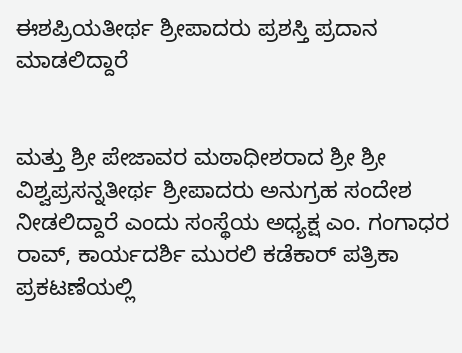ಈಶಪ್ರಿಯತೀರ್ಥ ಶ್ರೀಪಾದರು ಪ್ರಶಸ್ತಿ ಪ್ರದಾನ ಮಾಡಲಿದ್ದಾರೆ


ಮತ್ತು ಶ್ರೀ ಪೇಜಾವರ ಮಠಾಧೀಶರಾದ ಶ್ರೀ ಶ್ರೀ ವಿಶ್ವಪ್ರಸನ್ನತೀರ್ಥ ಶ್ರೀಪಾದರು ಅನುಗ್ರಹ ಸಂದೇಶ ನೀಡಲಿದ್ದಾರೆ ಎಂದು ಸಂಸ್ಥೆಯ ಅಧ್ಯಕ್ಷ ಎಂ. ಗಂಗಾಧರ ರಾವ್, ಕಾರ್ಯದರ್ಶಿ ಮುರಲಿ ಕಡೆಕಾರ್ ಪತ್ರಿಕಾ ಪ್ರಕಟಣೆಯಲ್ಲಿ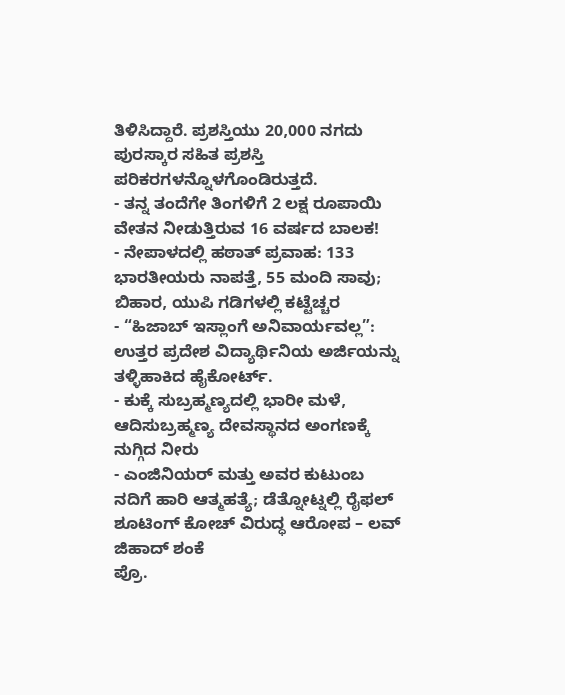ತಿಳಿಸಿದ್ದಾರೆ. ಪ್ರಶಸ್ತಿಯು 20,000 ನಗದು ಪುರಸ್ಕಾರ ಸಹಿತ ಪ್ರಶಸ್ತಿ ಪರಿಕರಗಳನ್ನೊಳಗೊಂಡಿರುತ್ತದೆ.
- ತನ್ನ ತಂದೆಗೇ ತಿಂಗಳಿಗೆ 2 ಲಕ್ಷ ರೂಪಾಯಿ ವೇತನ ನೀಡುತ್ತಿರುವ 16 ವರ್ಷದ ಬಾಲಕ!
- ನೇಪಾಳದಲ್ಲಿ ಹಠಾತ್ ಪ್ರವಾಹ: 133 ಭಾರತೀಯರು ನಾಪತ್ತೆ, 55 ಮಂದಿ ಸಾವು; ಬಿಹಾರ, ಯುಪಿ ಗಡಿಗಳಲ್ಲಿ ಕಟ್ಟೆಚ್ಚರ
- “ಹಿಜಾಬ್ ಇಸ್ಲಾಂಗೆ ಅನಿವಾರ್ಯವಲ್ಲ”: ಉತ್ತರ ಪ್ರದೇಶ ವಿದ್ಯಾರ್ಥಿನಿಯ ಅರ್ಜಿಯನ್ನು ತಳ್ಳಿಹಾಕಿದ ಹೈಕೋರ್ಟ್.
- ಕುಕ್ಕೆ ಸುಬ್ರಹ್ಮಣ್ಯದಲ್ಲಿ ಭಾರೀ ಮಳೆ, ಆದಿಸುಬ್ರಹ್ಮಣ್ಯ ದೇವಸ್ಥಾನದ ಅಂಗಣಕ್ಕೆ ನುಗ್ಗಿದ ನೀರು
- ಎಂಜಿನಿಯರ್ ಮತ್ತು ಅವರ ಕುಟುಂಬ ನದಿಗೆ ಹಾರಿ ಆತ್ಮಹತ್ಯೆ; ಡೆತ್ನೋಟ್ನಲ್ಲಿ ರೈಫಲ್ ಶೂಟಿಂಗ್ ಕೋಚ್ ವಿರುದ್ಧ ಆರೋಪ – ಲವ್ ಜಿಹಾದ್ ಶಂಕೆ
ಪ್ರೊ.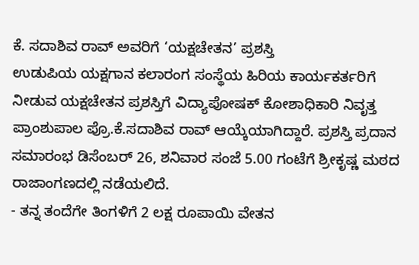ಕೆ. ಸದಾಶಿವ ರಾವ್ ಅವರಿಗೆ ‘ಯಕ್ಷಚೇತನ’ ಪ್ರಶಸ್ತಿ
ಉಡುಪಿಯ ಯಕ್ಷಗಾನ ಕಲಾರಂಗ ಸಂಸ್ಥೆಯ ಹಿರಿಯ ಕಾರ್ಯಕರ್ತರಿಗೆ ನೀಡುವ ಯಕ್ಷಚೇತನ ಪ್ರಶಸ್ತಿಗೆ ವಿದ್ಯಾಪೋಷಕ್ ಕೋಶಾಧಿಕಾರಿ ನಿವೃತ್ತ ಪ್ರಾಂಶುಪಾಲ ಪ್ರೊ.ಕೆ.ಸದಾಶಿವ ರಾವ್ ಆಯ್ಕೆಯಾಗಿದ್ದಾರೆ. ಪ್ರಶಸ್ತಿ ಪ್ರದಾನ ಸಮಾರಂಭ ಡಿಸೆಂಬರ್ 26, ಶನಿವಾರ ಸಂಜೆ 5.00 ಗಂಟೆಗೆ ಶ್ರೀಕೃಷ್ಣ ಮಠದ ರಾಜಾಂಗಣದಲ್ಲಿ ನಡೆಯಲಿದೆ.
- ತನ್ನ ತಂದೆಗೇ ತಿಂಗಳಿಗೆ 2 ಲಕ್ಷ ರೂಪಾಯಿ ವೇತನ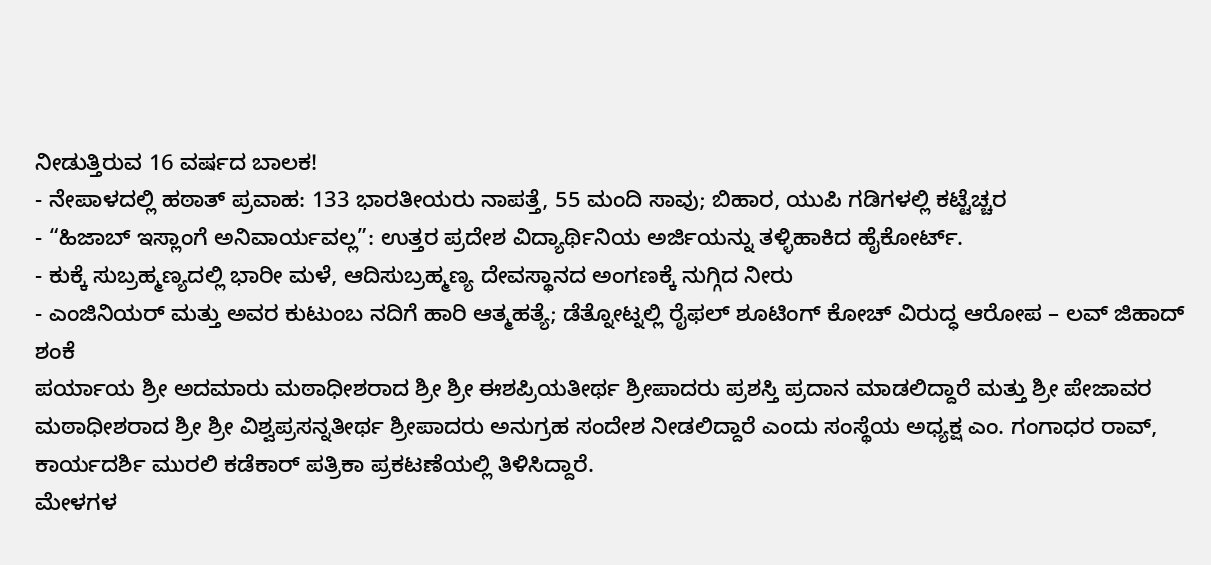ನೀಡುತ್ತಿರುವ 16 ವರ್ಷದ ಬಾಲಕ!
- ನೇಪಾಳದಲ್ಲಿ ಹಠಾತ್ ಪ್ರವಾಹ: 133 ಭಾರತೀಯರು ನಾಪತ್ತೆ, 55 ಮಂದಿ ಸಾವು; ಬಿಹಾರ, ಯುಪಿ ಗಡಿಗಳಲ್ಲಿ ಕಟ್ಟೆಚ್ಚರ
- “ಹಿಜಾಬ್ ಇಸ್ಲಾಂಗೆ ಅನಿವಾರ್ಯವಲ್ಲ”: ಉತ್ತರ ಪ್ರದೇಶ ವಿದ್ಯಾರ್ಥಿನಿಯ ಅರ್ಜಿಯನ್ನು ತಳ್ಳಿಹಾಕಿದ ಹೈಕೋರ್ಟ್.
- ಕುಕ್ಕೆ ಸುಬ್ರಹ್ಮಣ್ಯದಲ್ಲಿ ಭಾರೀ ಮಳೆ, ಆದಿಸುಬ್ರಹ್ಮಣ್ಯ ದೇವಸ್ಥಾನದ ಅಂಗಣಕ್ಕೆ ನುಗ್ಗಿದ ನೀರು
- ಎಂಜಿನಿಯರ್ ಮತ್ತು ಅವರ ಕುಟುಂಬ ನದಿಗೆ ಹಾರಿ ಆತ್ಮಹತ್ಯೆ; ಡೆತ್ನೋಟ್ನಲ್ಲಿ ರೈಫಲ್ ಶೂಟಿಂಗ್ ಕೋಚ್ ವಿರುದ್ಧ ಆರೋಪ – ಲವ್ ಜಿಹಾದ್ ಶಂಕೆ
ಪರ್ಯಾಯ ಶ್ರೀ ಅದಮಾರು ಮಠಾಧೀಶರಾದ ಶ್ರೀ ಶ್ರೀ ಈಶಪ್ರಿಯತೀರ್ಥ ಶ್ರೀಪಾದರು ಪ್ರಶಸ್ತಿ ಪ್ರದಾನ ಮಾಡಲಿದ್ದಾರೆ ಮತ್ತು ಶ್ರೀ ಪೇಜಾವರ ಮಠಾಧೀಶರಾದ ಶ್ರೀ ಶ್ರೀ ವಿಶ್ವಪ್ರಸನ್ನತೀರ್ಥ ಶ್ರೀಪಾದರು ಅನುಗ್ರಹ ಸಂದೇಶ ನೀಡಲಿದ್ದಾರೆ ಎಂದು ಸಂಸ್ಥೆಯ ಅಧ್ಯಕ್ಷ ಎಂ. ಗಂಗಾಧರ ರಾವ್, ಕಾರ್ಯದರ್ಶಿ ಮುರಲಿ ಕಡೆಕಾರ್ ಪತ್ರಿಕಾ ಪ್ರಕಟಣೆಯಲ್ಲಿ ತಿಳಿಸಿದ್ದಾರೆ.
ಮೇಳಗಳ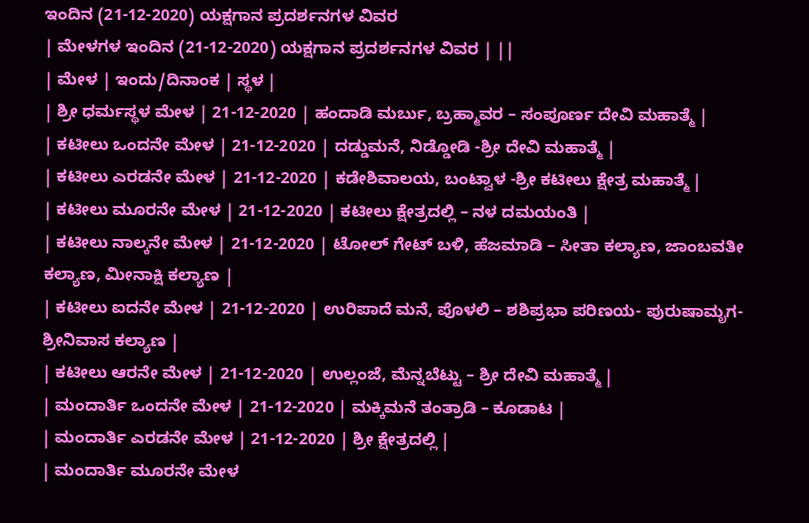ಇಂದಿನ (21-12-2020) ಯಕ್ಷಗಾನ ಪ್ರದರ್ಶನಗಳ ವಿವರ
| ಮೇಳಗಳ ಇಂದಿನ (21-12-2020) ಯಕ್ಷಗಾನ ಪ್ರದರ್ಶನಗಳ ವಿವರ | ||
| ಮೇಳ | ಇಂದು/ದಿನಾಂಕ | ಸ್ಥಳ |
| ಶ್ರೀ ಧರ್ಮಸ್ಥಳ ಮೇಳ | 21-12-2020 | ಹಂದಾಡಿ ಮರ್ಬು, ಬ್ರಹ್ಮಾವರ – ಸಂಪೂರ್ಣ ದೇವಿ ಮಹಾತ್ಮೆ |
| ಕಟೀಲು ಒಂದನೇ ಮೇಳ | 21-12-2020 | ದಡ್ಡುಮನೆ, ನಿಡ್ಡೋಡಿ -ಶ್ರೀ ದೇವಿ ಮಹಾತ್ಮೆ |
| ಕಟೀಲು ಎರಡನೇ ಮೇಳ | 21-12-2020 | ಕಡೇಶಿವಾಲಯ, ಬಂಟ್ವಾಳ -ಶ್ರೀ ಕಟೀಲು ಕ್ಷೇತ್ರ ಮಹಾತ್ಮೆ |
| ಕಟೀಲು ಮೂರನೇ ಮೇಳ | 21-12-2020 | ಕಟೀಲು ಕ್ಷೇತ್ರದಲ್ಲಿ – ನಳ ದಮಯಂತಿ |
| ಕಟೀಲು ನಾಲ್ಕನೇ ಮೇಳ | 21-12-2020 | ಟೋಲ್ ಗೇಟ್ ಬಳಿ, ಹೆಜಮಾಡಿ – ಸೀತಾ ಕಲ್ಯಾಣ, ಜಾಂಬವತೀ ಕಲ್ಯಾಣ, ಮೀನಾಕ್ಷಿ ಕಲ್ಯಾಣ |
| ಕಟೀಲು ಐದನೇ ಮೇಳ | 21-12-2020 | ಉರಿಪಾದೆ ಮನೆ, ಪೊಳಲಿ – ಶಶಿಪ್ರಭಾ ಪರಿಣಯ- ಪುರುಷಾಮೃಗ-ಶ್ರೀನಿವಾಸ ಕಲ್ಯಾಣ |
| ಕಟೀಲು ಆರನೇ ಮೇಳ | 21-12-2020 | ಉಲ್ಲಂಜೆ, ಮೆನ್ನಬೆಟ್ಟು – ಶ್ರೀ ದೇವಿ ಮಹಾತ್ಮೆ |
| ಮಂದಾರ್ತಿ ಒಂದನೇ ಮೇಳ | 21-12-2020 | ಮಕ್ಕಿಮನೆ ತಂತ್ರಾಡಿ – ಕೂಡಾಟ |
| ಮಂದಾರ್ತಿ ಎರಡನೇ ಮೇಳ | 21-12-2020 | ಶ್ರೀ ಕ್ಷೇತ್ರದಲ್ಲಿ |
| ಮಂದಾರ್ತಿ ಮೂರನೇ ಮೇಳ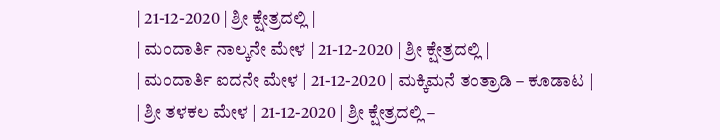| 21-12-2020 | ಶ್ರೀ ಕ್ಷೇತ್ರದಲ್ಲಿ |
| ಮಂದಾರ್ತಿ ನಾಲ್ಕನೇ ಮೇಳ | 21-12-2020 | ಶ್ರೀ ಕ್ಷೇತ್ರದಲ್ಲಿ |
| ಮಂದಾರ್ತಿ ಐದನೇ ಮೇಳ | 21-12-2020 | ಮಕ್ಕಿಮನೆ ತಂತ್ರಾಡಿ – ಕೂಡಾಟ |
| ಶ್ರೀ ತಳಕಲ ಮೇಳ | 21-12-2020 | ಶ್ರೀ ಕ್ಷೇತ್ರದಲ್ಲಿ –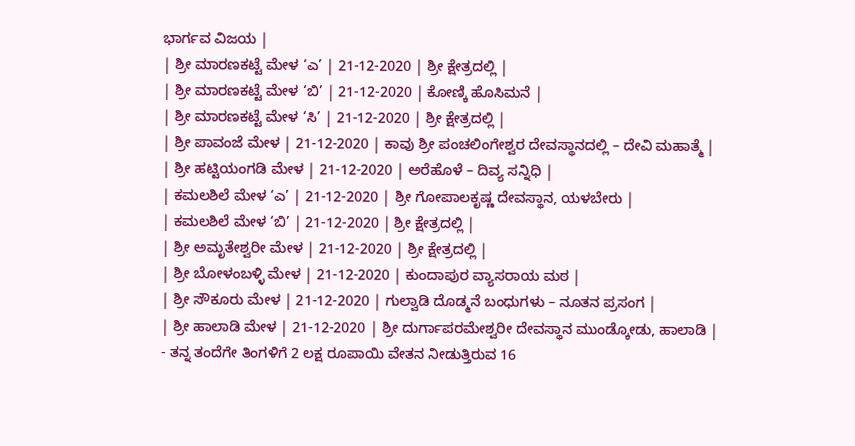ಭಾರ್ಗವ ವಿಜಯ |
| ಶ್ರೀ ಮಾರಣಕಟ್ಟೆ ಮೇಳ ‘ಎ’ | 21-12-2020 | ಶ್ರೀ ಕ್ಷೇತ್ರದಲ್ಲಿ |
| ಶ್ರೀ ಮಾರಣಕಟ್ಟೆ ಮೇಳ ‘ಬಿ’ | 21-12-2020 | ಕೋಣ್ಕಿ ಹೊಸಿಮನೆ |
| ಶ್ರೀ ಮಾರಣಕಟ್ಟೆ ಮೇಳ ‘ಸಿ’ | 21-12-2020 | ಶ್ರೀ ಕ್ಷೇತ್ರದಲ್ಲಿ |
| ಶ್ರೀ ಪಾವಂಜೆ ಮೇಳ | 21-12-2020 | ಕಾವು ಶ್ರೀ ಪಂಚಲಿಂಗೇಶ್ವರ ದೇವಸ್ಥಾನದಲ್ಲಿ – ದೇವಿ ಮಹಾತ್ಮೆ |
| ಶ್ರೀ ಹಟ್ಟಿಯಂಗಡಿ ಮೇಳ | 21-12-2020 | ಅರೆಹೊಳೆ – ದಿವ್ಯ ಸನ್ನಿಧಿ |
| ಕಮಲಶಿಲೆ ಮೇಳ ‘ಎ’ | 21-12-2020 | ಶ್ರೀ ಗೋಪಾಲಕೃಷ್ಣ ದೇವಸ್ಥಾನ, ಯಳಬೇರು |
| ಕಮಲಶಿಲೆ ಮೇಳ ‘ಬಿ’ | 21-12-2020 | ಶ್ರೀ ಕ್ಷೇತ್ರದಲ್ಲಿ |
| ಶ್ರೀ ಅಮೃತೇಶ್ವರೀ ಮೇಳ | 21-12-2020 | ಶ್ರೀ ಕ್ಷೇತ್ರದಲ್ಲಿ |
| ಶ್ರೀ ಬೋಳಂಬಳ್ಳಿ ಮೇಳ | 21-12-2020 | ಕುಂದಾಪುರ ವ್ಯಾಸರಾಯ ಮಠ |
| ಶ್ರೀ ಸೌಕೂರು ಮೇಳ | 21-12-2020 | ಗುಲ್ವಾಡಿ ದೊಡ್ಮನೆ ಬಂಧುಗಳು – ನೂತನ ಪ್ರಸಂಗ |
| ಶ್ರೀ ಹಾಲಾಡಿ ಮೇಳ | 21-12-2020 | ಶ್ರೀ ದುರ್ಗಾಪರಮೇಶ್ವರೀ ದೇವಸ್ಥಾನ ಮುಂಡ್ಕೋಡು, ಹಾಲಾಡಿ |
- ತನ್ನ ತಂದೆಗೇ ತಿಂಗಳಿಗೆ 2 ಲಕ್ಷ ರೂಪಾಯಿ ವೇತನ ನೀಡುತ್ತಿರುವ 16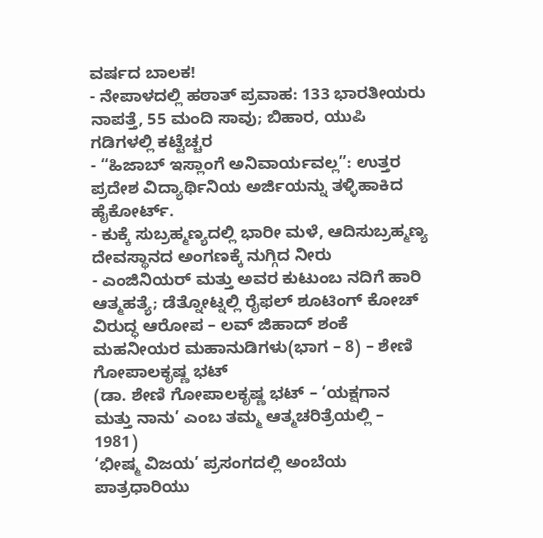ವರ್ಷದ ಬಾಲಕ!
- ನೇಪಾಳದಲ್ಲಿ ಹಠಾತ್ ಪ್ರವಾಹ: 133 ಭಾರತೀಯರು ನಾಪತ್ತೆ, 55 ಮಂದಿ ಸಾವು; ಬಿಹಾರ, ಯುಪಿ ಗಡಿಗಳಲ್ಲಿ ಕಟ್ಟೆಚ್ಚರ
- “ಹಿಜಾಬ್ ಇಸ್ಲಾಂಗೆ ಅನಿವಾರ್ಯವಲ್ಲ”: ಉತ್ತರ ಪ್ರದೇಶ ವಿದ್ಯಾರ್ಥಿನಿಯ ಅರ್ಜಿಯನ್ನು ತಳ್ಳಿಹಾಕಿದ ಹೈಕೋರ್ಟ್.
- ಕುಕ್ಕೆ ಸುಬ್ರಹ್ಮಣ್ಯದಲ್ಲಿ ಭಾರೀ ಮಳೆ, ಆದಿಸುಬ್ರಹ್ಮಣ್ಯ ದೇವಸ್ಥಾನದ ಅಂಗಣಕ್ಕೆ ನುಗ್ಗಿದ ನೀರು
- ಎಂಜಿನಿಯರ್ ಮತ್ತು ಅವರ ಕುಟುಂಬ ನದಿಗೆ ಹಾರಿ ಆತ್ಮಹತ್ಯೆ; ಡೆತ್ನೋಟ್ನಲ್ಲಿ ರೈಫಲ್ ಶೂಟಿಂಗ್ ಕೋಚ್ ವಿರುದ್ಧ ಆರೋಪ – ಲವ್ ಜಿಹಾದ್ ಶಂಕೆ
ಮಹನೀಯರ ಮಹಾನುಡಿಗಳು(ಭಾಗ – 8) – ಶೇಣಿ ಗೋಪಾಲಕೃಷ್ಣ ಭಟ್
(ಡಾ. ಶೇಣಿ ಗೋಪಾಲಕೃಷ್ಣ ಭಟ್ – ‘ಯಕ್ಷಗಾನ ಮತ್ತು ನಾನು’ ಎಂಬ ತಮ್ಮ ಆತ್ಮಚರಿತ್ರೆಯಲ್ಲಿ – 1981)
‘ಭೀಷ್ಮ ವಿಜಯ’ ಪ್ರಸಂಗದಲ್ಲಿ ಅಂಬೆಯ ಪಾತ್ರಧಾರಿಯು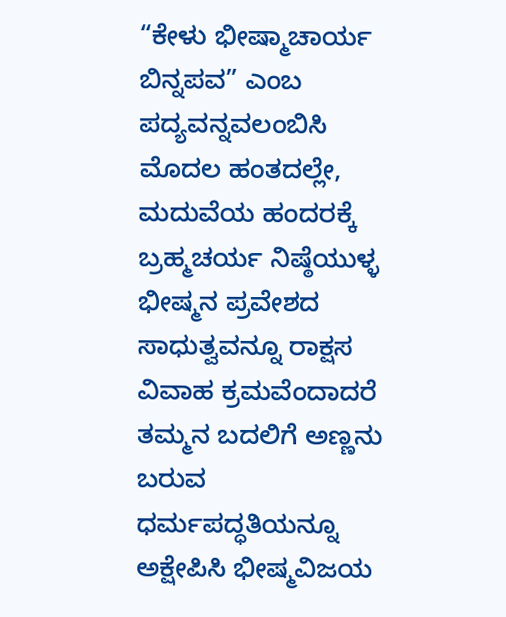“ಕೇಳು ಭೀಷ್ಮಾಚಾರ್ಯ ಬಿನ್ನಪವ” ಎಂಬ ಪದ್ಯವನ್ನವಲಂಬಿಸಿ ಮೊದಲ ಹಂತದಲ್ಲೇ, ಮದುವೆಯ ಹಂದರಕ್ಕೆ ಬ್ರಹ್ಮಚರ್ಯ ನಿಷ್ಠೆಯುಳ್ಳ ಭೀಷ್ಮನ ಪ್ರವೇಶದ ಸಾಧುತ್ವವನ್ನೂ ರಾಕ್ಷಸ ವಿವಾಹ ಕ್ರಮವೆಂದಾದರೆ ತಮ್ಮನ ಬದಲಿಗೆ ಅಣ್ಣನು ಬರುವ ಧರ್ಮಪದ್ಧತಿಯನ್ನೂ ಅಕ್ಷೇಪಿಸಿ ಭೀಷ್ಮವಿಜಯ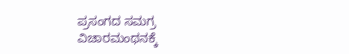ಪ್ರಸಂಗದ ಸಮಗ್ರ ವಿಚಾರಮಂಥನಕ್ಕೆ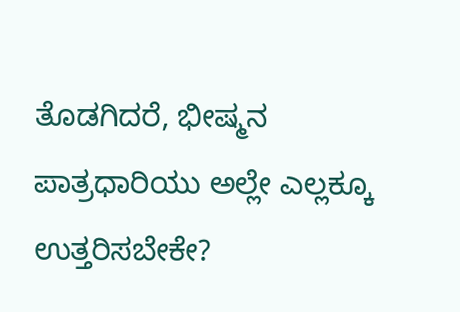ತೊಡಗಿದರೆ, ಭೀಷ್ಮನ ಪಾತ್ರಧಾರಿಯು ಅಲ್ಲೇ ಎಲ್ಲಕ್ಕೂ ಉತ್ತರಿಸಬೇಕೇ?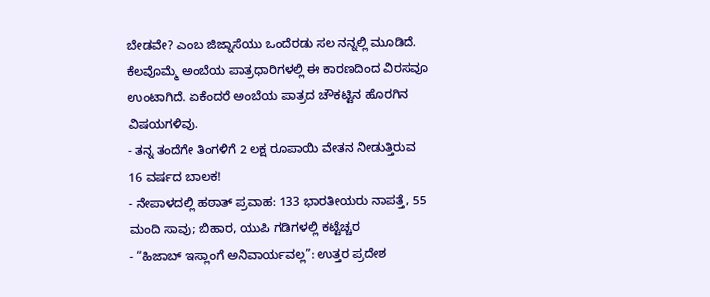ಬೇಡವೇ? ಎಂಬ ಜಿಜ್ನಾಸೆಯು ಒಂದೆರಡು ಸಲ ನನ್ನಲ್ಲಿ ಮೂಡಿದೆ. ಕೆಲವೊಮ್ಮೆ ಅಂಬೆಯ ಪಾತ್ರಧಾರಿಗಳಲ್ಲಿ ಈ ಕಾರಣದಿಂದ ವಿರಸವೂ ಉಂಟಾಗಿದೆ. ಏಕೆಂದರೆ ಅಂಬೆಯ ಪಾತ್ರದ ಚೌಕಟ್ಟಿನ ಹೊರಗಿನ ವಿಷಯಗಳಿವು.
- ತನ್ನ ತಂದೆಗೇ ತಿಂಗಳಿಗೆ 2 ಲಕ್ಷ ರೂಪಾಯಿ ವೇತನ ನೀಡುತ್ತಿರುವ 16 ವರ್ಷದ ಬಾಲಕ!
- ನೇಪಾಳದಲ್ಲಿ ಹಠಾತ್ ಪ್ರವಾಹ: 133 ಭಾರತೀಯರು ನಾಪತ್ತೆ, 55 ಮಂದಿ ಸಾವು; ಬಿಹಾರ, ಯುಪಿ ಗಡಿಗಳಲ್ಲಿ ಕಟ್ಟೆಚ್ಚರ
- “ಹಿಜಾಬ್ ಇಸ್ಲಾಂಗೆ ಅನಿವಾರ್ಯವಲ್ಲ”: ಉತ್ತರ ಪ್ರದೇಶ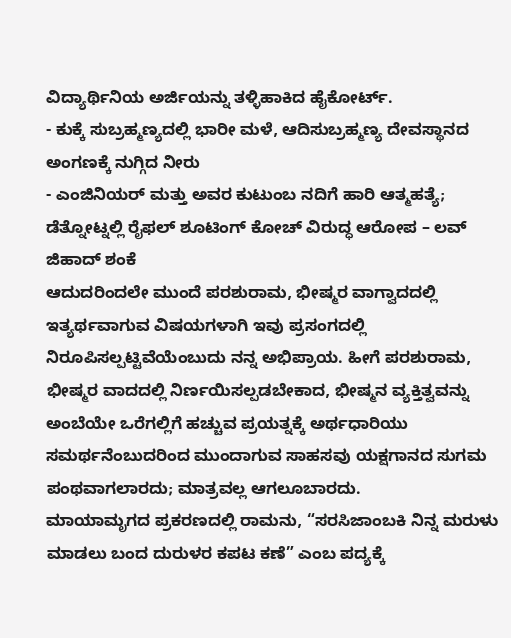ವಿದ್ಯಾರ್ಥಿನಿಯ ಅರ್ಜಿಯನ್ನು ತಳ್ಳಿಹಾಕಿದ ಹೈಕೋರ್ಟ್.
- ಕುಕ್ಕೆ ಸುಬ್ರಹ್ಮಣ್ಯದಲ್ಲಿ ಭಾರೀ ಮಳೆ, ಆದಿಸುಬ್ರಹ್ಮಣ್ಯ ದೇವಸ್ಥಾನದ ಅಂಗಣಕ್ಕೆ ನುಗ್ಗಿದ ನೀರು
- ಎಂಜಿನಿಯರ್ ಮತ್ತು ಅವರ ಕುಟುಂಬ ನದಿಗೆ ಹಾರಿ ಆತ್ಮಹತ್ಯೆ; ಡೆತ್ನೋಟ್ನಲ್ಲಿ ರೈಫಲ್ ಶೂಟಿಂಗ್ ಕೋಚ್ ವಿರುದ್ಧ ಆರೋಪ – ಲವ್ ಜಿಹಾದ್ ಶಂಕೆ
ಆದುದರಿಂದಲೇ ಮುಂದೆ ಪರಶುರಾಮ, ಭೀಷ್ಮರ ವಾಗ್ವಾದದಲ್ಲಿ ಇತ್ಯರ್ಥವಾಗುವ ವಿಷಯಗಳಾಗಿ ಇವು ಪ್ರಸಂಗದಲ್ಲಿ ನಿರೂಪಿಸಲ್ಪಟ್ಟಿವೆಯೆಂಬುದು ನನ್ನ ಅಭಿಪ್ರಾಯ. ಹೀಗೆ ಪರಶುರಾಮ, ಭೀಷ್ಮರ ವಾದದಲ್ಲಿ ನಿರ್ಣಯಿಸಲ್ಪಡಬೇಕಾದ, ಭೀಷ್ಮನ ವ್ಯಕ್ತಿತ್ವವನ್ನು ಅಂಬೆಯೇ ಒರೆಗಲ್ಲಿಗೆ ಹಚ್ಚುವ ಪ್ರಯತ್ನಕ್ಕೆ ಅರ್ಥಧಾರಿಯು ಸಮರ್ಥನೆಂಬುದರಿಂದ ಮುಂದಾಗುವ ಸಾಹಸವು ಯಕ್ಷಗಾನದ ಸುಗಮ ಪಂಥವಾಗಲಾರದು; ಮಾತ್ರವಲ್ಲ ಆಗಲೂಬಾರದು.
ಮಾಯಾಮೃಗದ ಪ್ರಕರಣದಲ್ಲಿ ರಾಮನು, “ಸರಸಿಜಾಂಬಕಿ ನಿನ್ನ ಮರುಳು ಮಾಡಲು ಬಂದ ದುರುಳರ ಕಪಟ ಕಣೆ” ಎಂಬ ಪದ್ಯಕ್ಕೆ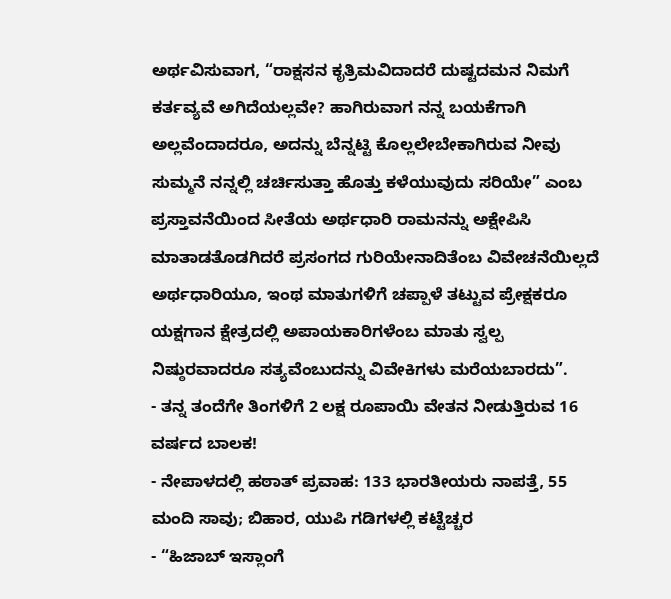ಅರ್ಥವಿಸುವಾಗ, “ರಾಕ್ಷಸನ ಕೃತ್ರಿಮವಿದಾದರೆ ದುಷ್ಟದಮನ ನಿಮಗೆ ಕರ್ತವ್ಯವೆ ಅಗಿದೆಯಲ್ಲವೇ? ಹಾಗಿರುವಾಗ ನನ್ನ ಬಯಕೆಗಾಗಿ ಅಲ್ಲವೆಂದಾದರೂ, ಅದನ್ನು ಬೆನ್ನಟ್ಟಿ ಕೊಲ್ಲಲೇಬೇಕಾಗಿರುವ ನೀವು ಸುಮ್ಮನೆ ನನ್ನಲ್ಲಿ ಚರ್ಚಿಸುತ್ತಾ ಹೊತ್ತು ಕಳೆಯುವುದು ಸರಿಯೇ” ಎಂಬ ಪ್ರಸ್ತಾವನೆಯಿಂದ ಸೀತೆಯ ಅರ್ಥಧಾರಿ ರಾಮನನ್ನು ಅಕ್ಷೇಪಿಸಿ ಮಾತಾಡತೊಡಗಿದರೆ ಪ್ರಸಂಗದ ಗುರಿಯೇನಾದಿತೆಂಬ ವಿವೇಚನೆಯಿಲ್ಲದೆ ಅರ್ಥಧಾರಿಯೂ, ಇಂಥ ಮಾತುಗಳಿಗೆ ಚಪ್ಪಾಳೆ ತಟ್ಟುವ ಪ್ರೇಕ್ಷಕರೂ ಯಕ್ಷಗಾನ ಕ್ಷೇತ್ರದಲ್ಲಿ ಅಪಾಯಕಾರಿಗಳೆಂಬ ಮಾತು ಸ್ವಲ್ಪ ನಿಷ್ಠುರವಾದರೂ ಸತ್ಯವೆಂಬುದನ್ನು ವಿವೇಕಿಗಳು ಮರೆಯಬಾರದು”.
- ತನ್ನ ತಂದೆಗೇ ತಿಂಗಳಿಗೆ 2 ಲಕ್ಷ ರೂಪಾಯಿ ವೇತನ ನೀಡುತ್ತಿರುವ 16 ವರ್ಷದ ಬಾಲಕ!
- ನೇಪಾಳದಲ್ಲಿ ಹಠಾತ್ ಪ್ರವಾಹ: 133 ಭಾರತೀಯರು ನಾಪತ್ತೆ, 55 ಮಂದಿ ಸಾವು; ಬಿಹಾರ, ಯುಪಿ ಗಡಿಗಳಲ್ಲಿ ಕಟ್ಟೆಚ್ಚರ
- “ಹಿಜಾಬ್ ಇಸ್ಲಾಂಗೆ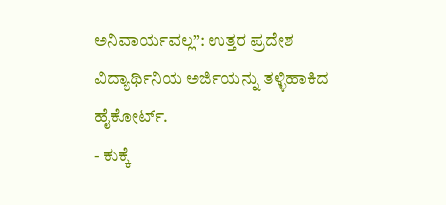ಅನಿವಾರ್ಯವಲ್ಲ”: ಉತ್ತರ ಪ್ರದೇಶ ವಿದ್ಯಾರ್ಥಿನಿಯ ಅರ್ಜಿಯನ್ನು ತಳ್ಳಿಹಾಕಿದ ಹೈಕೋರ್ಟ್.
- ಕುಕ್ಕೆ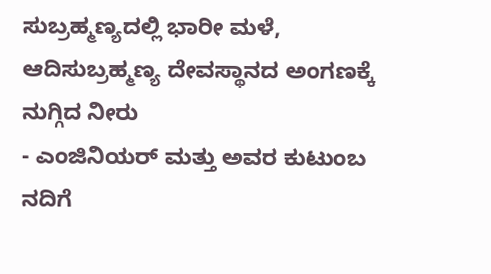ಸುಬ್ರಹ್ಮಣ್ಯದಲ್ಲಿ ಭಾರೀ ಮಳೆ, ಆದಿಸುಬ್ರಹ್ಮಣ್ಯ ದೇವಸ್ಥಾನದ ಅಂಗಣಕ್ಕೆ ನುಗ್ಗಿದ ನೀರು
- ಎಂಜಿನಿಯರ್ ಮತ್ತು ಅವರ ಕುಟುಂಬ ನದಿಗೆ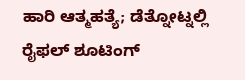ಹಾರಿ ಆತ್ಮಹತ್ಯೆ; ಡೆತ್ನೋಟ್ನಲ್ಲಿ ರೈಫಲ್ ಶೂಟಿಂಗ್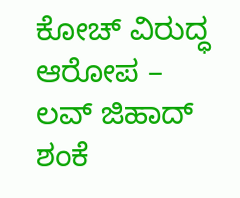ಕೋಚ್ ವಿರುದ್ಧ ಆರೋಪ – ಲವ್ ಜಿಹಾದ್ ಶಂಕೆ